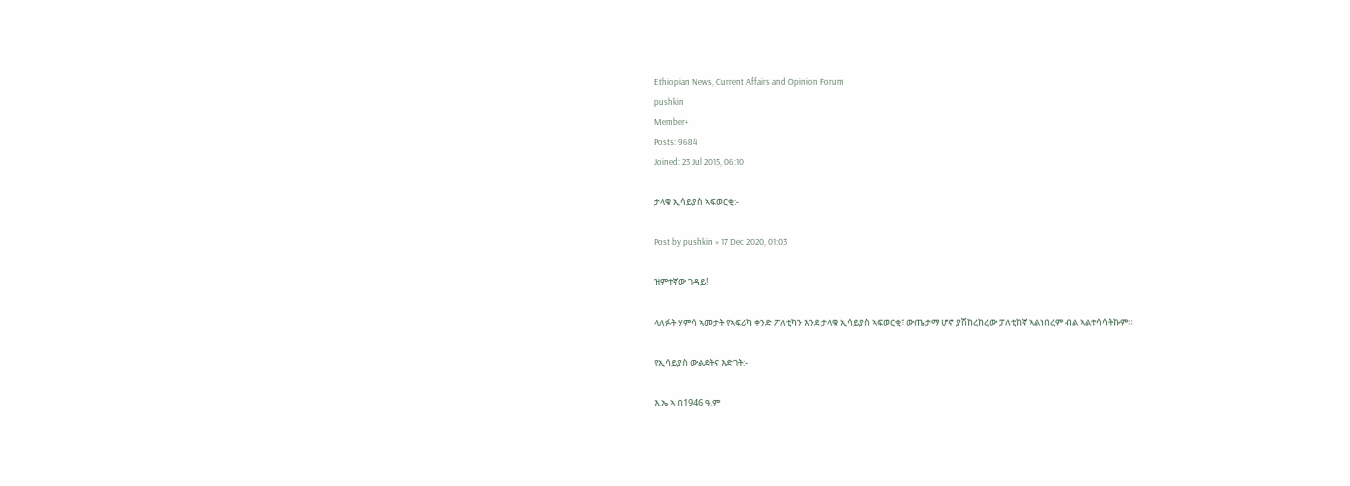Ethiopian News, Current Affairs and Opinion Forum
pushkin
Member+
Posts: 9684
Joined: 23 Jul 2015, 06:10

ታላቁ ኢሳይያስ ኣፍወርቂ:-

Post by pushkin » 17 Dec 2020, 01:03

ዝምተኛው ገዳይ!

ላለፉት ሃምሳ ኣመታት የኣፍሪካ ቀንድ ፖለቲካን እንደ ታላቁ ኢሳይያስ ኣፍወርቂ፣ ውጤታማ ሆኖ ያሽከረከረው ፓለቲከኛ ኣልነበረም ብል ኣልተሳሳትኩም።

የኢሳይያስ ውልደትና እድገት:-

እ.ኤ ኣ በ1946 ዓ.ም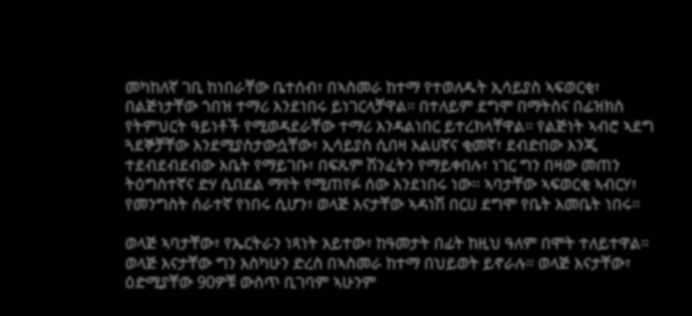መካከለኛ ገቢ ከነበራቸው ቤተሰብ፣ በኣስመራ ከተማ የተወለዱት ኢሳይያስ ኣፍወርቂ፣ በልጅነታቸው ጎበዝ ተማሪ እንደነበሩ ይነገርላቻዋል። በተለይም ደግሞ በማትስና በፊዝክስ የትምህርት ዓይነቶች የሚወዳደራቸው ተማሪ እንዳልነበር ይተረክላቸዋል። የልጅነት ኣብሮ ኣደግ ጓደኞቻቸው እንደሚያስታውሷቸው፣ ኢሳይያስ ሲበዛ እልሀኛና ቂመኛ፣ ደብድበው እንጂ ተደብደብደብው እቤት የማይገቡ፣ በፍጹም ሽንፈትን የማይቀበሉ፣ ነገር ግን በዛው መጠን ትዕግስተኛና ድሃ ሲበደል ማየት የሚጠየፉ ሰው እንደነበሩ ነው። ኣባታቸው ኣፍወርቂ ኣብርሃ፣ የመንግስት ሰራተኛ የነበሩ ሲሆን፣ ወላጅ እናታቸው ኣዳነሽ በርሀ ደግሞ የቤት እመቤት ነበሩ።

ወላጅ ኣባታቸው፣ የኤርትራን ነጻነት አይተው፣ ከዓመታት በፊት ከዚህ ዓለም በሞት ተለይተዋል። ወላጅ እናታቸው ግን እስካሁን ድረስ በኣስመራ ከተማ በህይወት ይኖራሉ። ወላጅ እናታቸው፣ ዕድሚያቸው 90ዎቹ ውስጥ ቢገባም ኣሁንም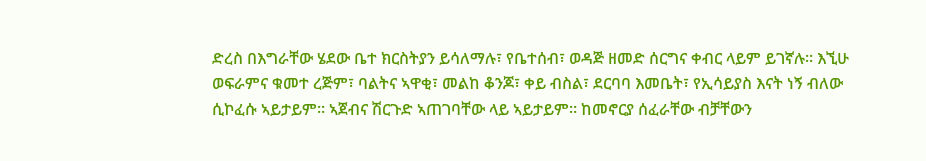ድረስ በእግራቸው ሄደው ቤተ ክርስትያን ይሳለማሉ፣ የቤተሰብ፣ ወዳጅ ዘመድ ሰርግና ቀብር ላይም ይገኛሉ። እኚሁ ወፍራምና ቁመተ ረጅም፣ ባልትና ኣዋቂ፣ መልከ ቆንጆ፣ ቀይ ብስል፣ ደርባባ እመቤት፣ የኢሳይያስ እናት ነኝ ብለው ሲኮፈሱ ኣይታይም። ኣጀብና ሽርጉድ ኣጠገባቸው ላይ ኣይታይም። ከመኖርያ ሰፈራቸው ብቻቸውን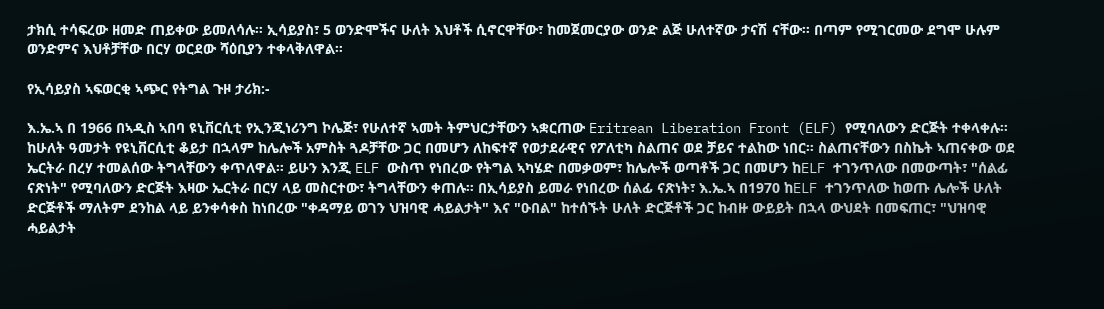ታክሲ ተሳፍረው ዘመድ ጠይቀው ይመለሳሉ። ኢሳይያስ፣ 5 ወንድሞችና ሁለት እህቶች ሲኖርዋቸው፣ ከመጀመርያው ወንድ ልጅ ሁለተኛው ታናሽ ናቸው። በጣም የሚገርመው ደግሞ ሁሉም ወንድምና እህቶቻቸው በርሃ ወርደው ሻዕቢያን ተቀላቅለዋል።

የኢሳይያስ ኣፍወርቂ ኣጭር የትግል ጉዞ ታሪክ:-

እ.ኤ.ኣ በ 1966 በኣዲስ ኣበባ ዩኒቨርሲቲ የኢንጂነሪንግ ኮሌጅ፣ የሁለተኛ ኣመት ትምህርታቸውን ኣቋርጠው Eritrean Liberation Front (ELF) የሚባለውን ድርጅት ተቀላቀሉ። ከሁለት ዓመታት የዩኒቨርሲቲ ቆይታ በኋላም ከሌሎች አምስት ጓዶቻቸው ጋር በመሆን ለከፍተኛ የወታደራዊና የፖለቲካ ስልጠና ወደ ቻይና ተልከው ነበር። ስልጠናቸውን በስኬት ኣጠናቀው ወደ ኤርትራ በረሃ ተመልሰው ትግላቸውን ቀጥለዋል። ይሁን እንጂ ELF ውስጥ የነበረው የትግል ኣካሄድ በመቃወም፣ ከሌሎች ወጣቶች ጋር በመሆን ከELF ተገንጥለው በመውጣት፣ "ሰልፊ ናጽነት" የሚባለውን ድርጅት እዛው ኤርትራ በርሃ ላይ መስርተው፣ ትግላቸውን ቀጠሉ። በኢሳይያስ ይመራ የነበረው ሰልፊ ናጽነት፣ እ.ኤ.ኣ በ1970 ከELF ተገንጥለው ከወጡ ሌሎች ሁለት ድርጅቶች ማለትም ደንከል ላይ ይንቀሳቀስ ከነበረው "ቀዳማይ ወገን ህዝባዊ ሓይልታት" እና "ዑበል" ከተሰኙት ሁለት ድርጅቶች ጋር ከብዙ ውይይት በኋላ ውህደት በመፍጠር፣ "ህዝባዊ ሓይልታት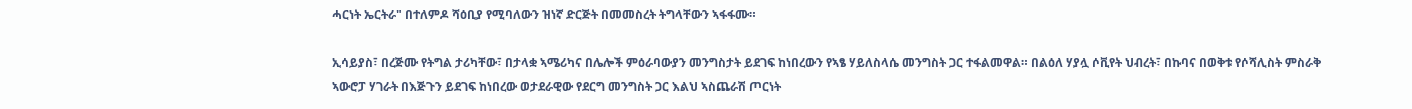ሓርነት ኤርትራ" በተለምዶ ሻዕቢያ የሚባለውን ዝነኛ ድርጅት በመመስረት ትግላቸውን ኣፋፋሙ።

ኢሳይያስ፣ በረጅሙ የትግል ታሪካቸው፣ በታላቋ ኣሜሪካና በሌሎች ምዕራባውያን መንግስታት ይደገፍ ከነበረውን የኣፄ ሃይለስላሴ መንግስት ጋር ተፋልመዋል። በልዕለ ሃያሏ ሶቪየት ህብረት፣ በኩባና በወቅቱ የሶሻሊስት ምስራቅ ኣውሮፓ ሃገራት በእጅጉን ይደገፍ ከነበረው ወታደራዊው የደርግ መንግስት ጋር እልህ ኣስጨራሽ ጦርነት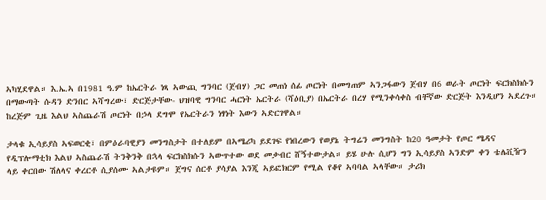ኣካሂደዋል። እ.ኤ.ኣ በ1981 ዓ.ም ከኤርትራ ነጻ ኣውጪ ግንባር (ጀብሃ) ጋር መጠነ ሰፊ ጦርነት በመግጠም ኣንጋፋውን ጀብሃ በ6 ወራት ጦርነት ፍርክስክሱን በማውጣት ሱዳን ድንበር ኣሻግረው፣ ድርጅታቸው- ህዝባዊ ግንባር ሓርነት ኤርትራ (ሻዕቢያ) በኤርትራ በረሃ የሚንቀሳቀስ ብቸኛው ድርጅት እንዲሆን ኣደረጉ። ከረጅም ጊዜ እልህ ኣስጨራሽ ጦርነት በኃላ ደግሞ የኤርትራን ነፃነት እውን ኣድርገዋል።

ታላቁ ኢሳይያስ ኣፍወርቂ፣ በምዕራባዊያን መንግስታት በተለይም በኣሜሪካ ይደገፍ የነበረውን የወያኔ ትግሬን መንግስት ከ20 ዓመታት የጦር ሜዳና የዲፕሎማቲክ እልህ ኣስጨራሽ ትንቅንቅ በኋላ ፍርክስክሱን ኣውጥተው ወደ መቃብር ሸኝተውታል። ይሄ ሁሉ ሲሆን ግን ኢሳይያስ ኣንድም ቀን ቴሌቪዥን ላይ ቀርበው ሽለላና ቀረርቶ ሲያሰሙ ኣልታዩም። ጀግና ሰርቶ ያሳያል እንጂ ኣይፎክርም የሚል የቆየ ኣባባል ኣላቸው። ታሪክ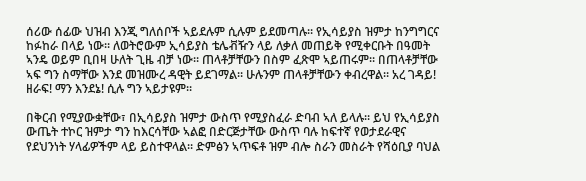ሰሪው ሰፊው ህዝብ እንጂ ግለሰቦች ኣይደሉም ሲሉም ይደመጣሉ። የኢሳይያስ ዝምታ ከንግግርና ከፉከራ በላይ ነው። ለወትሮውም ኢሳይያስ ቴሌቭዥን ላይ ለቃለ መጠይቅ የሚቀርቡት በዓመት ኣንዴ ወይም ቢበዛ ሁለት ጊዜ ብቻ ነው። ጠላቶቻቸውን በስም ፈጽሞ ኣይጠሩም። በጠላቶቻቸው ኣፍ ግን ስማቸው እንደ መዝሙረ ዳዊት ይደገማል። ሁሉንም ጠላቶቻቸውን ቀብረዋል። አረ ገዳይ! ዘራፍ! ማን እንደኔ! ሲሉ ግን ኣይታዩም።

በቅርብ የሚያውቋቸው፣ በኢሳይያስ ዝምታ ውስጥ የሚያስፈራ ድባብ ኣለ ይላሉ። ይህ የኢሳይያስ ውጤት ተኮር ዝምታ ግን ከእርሳቸው ኣልፎ በድርጅታቸው ውስጥ ባሉ ከፍተኛ የወታደራዊና የደህንነት ሃላፊዎችም ላይ ይስተዋላል። ድምፅን ኣጥፍቶ ዝም ብሎ ስራን መስራት የሻዕቢያ ባህል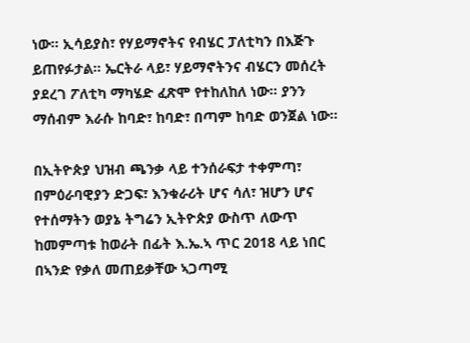ነው። ኢሳይያስ፣ የሃይማኖትና የብሄር ፓለቲካን በእጅጉ ይጠየፉታል። ኤርትራ ላይ፣ ሃይማኖትንና ብሄርን መሰረት ያደረገ ፖለቲካ ማካሄድ ፈጽሞ የተከለከለ ነው። ያንን ማሰብም እራሱ ከባድ፣ ከባድ፣ በጣም ከባድ ወንጀል ነው።

በኢትዮጵያ ህዝብ ጫንቃ ላይ ተንሰራፍታ ተቀምጣ፣ በምዕራባዊያን ድጋፍ፣ እንቁራሪት ሆና ሳለ፣ ዝሆን ሆና የተሰማትን ወያኔ ትግሬን ኢትዮጵያ ውስጥ ለውጥ ከመምጣቱ ከወራት በፊት እ.ኤ.ኣ ጥር 2018 ላይ ነበር በኣንድ የቃለ መጠይቃቸው ኣጋጣሚ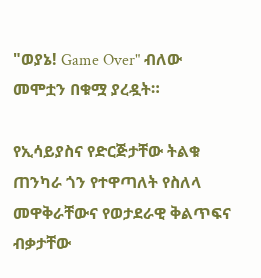"ወያኔ! Game Over" ብለው መሞቷን በቁሟ ያረዷት።

የኢሳይያስና የድርጅታቸው ትልቁ ጠንካራ ጎን የተዋጣለት የስለላ መዋቅራቸውና የወታደራዊ ቅልጥፍና ብቃታቸው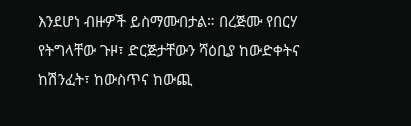እንደሆነ ብዙዎች ይስማሙበታል። በረጅሙ የበርሃ የትግላቸው ጉዞ፣ ድርጅታቸውን ሻዕቢያ ከውድቀትና ከሽንፈት፣ ከውስጥና ከውጪ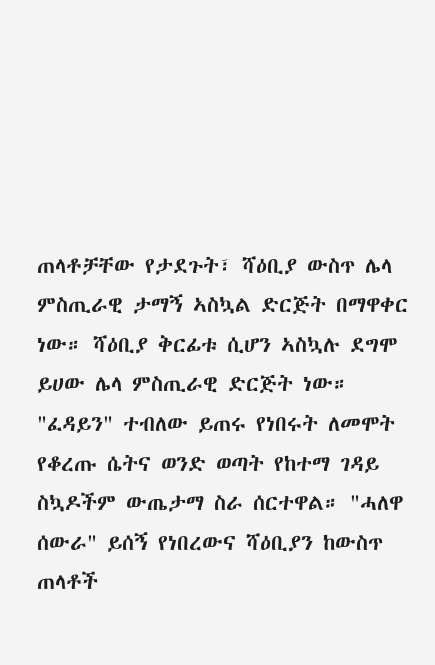ጠላቶቻቸው የታደጉት፣ ሻዕቢያ ውስጥ ሌላ ምስጢራዊ ታማኝ ኣስኳል ድርጅት በማዋቀር ነው። ሻዕቢያ ቅርፊቱ ሲሆን ኣስኳሉ ደግሞ ይሀው ሌላ ምስጢራዊ ድርጅት ነው። "ፈዳይን" ተብለው ይጠሩ የነበሩት ለመሞት የቆረጡ ሴትና ወንድ ወጣት የከተማ ገዳይ ስኳዶችም ውጤታማ ስራ ሰርተዋል። "ሓለዋ ሰውራ" ይሰኝ የነበረውና ሻዕቢያን ከውስጥ ጠላቶች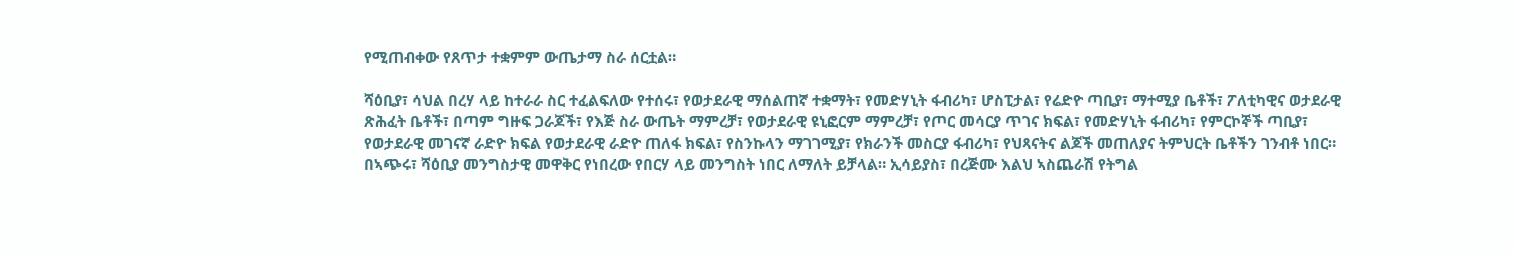የሚጠብቀው የጸጥታ ተቋምም ውጤታማ ስራ ሰርቷል።

ሻዕቢያ፣ ሳህል በረሃ ላይ ከተራራ ስር ተፈልፍለው የተሰሩ፣ የወታደራዊ ማሰልጠኛ ተቋማት፣ የመድሃኒት ፋብሪካ፣ ሆስፒታል፣ የሬድዮ ጣቢያ፣ ማተሚያ ቤቶች፣ ፖለቲካዊና ወታደራዊ ጽሕፈት ቤቶች፣ በጣም ግዙፍ ጋራጆች፣ የእጅ ስራ ውጤት ማምረቻ፣ የወታደራዊ ዩኒፎርም ማምረቻ፣ የጦር መሳርያ ጥገና ክፍል፣ የመድሃኒት ፋብሪካ፣ የምርኮኞች ጣቢያ፣ የወታደራዊ መገናኛ ራድዮ ክፍል የወታደራዊ ራድዮ ጠለፋ ክፍል፣ የስንኩላን ማገገሚያ፣ የክራንች መስርያ ፋብሪካ፣ የህጻናትና ልጆች መጠለያና ትምህርት ቤቶችን ገንብቶ ነበር። በኣጭሩ፣ ሻዕቢያ መንግስታዊ መዋቅር የነበረው የበርሃ ላይ መንግስት ነበር ለማለት ይቻላል። ኢሳይያስ፣ በረጅሙ እልህ ኣስጨራሽ የትግል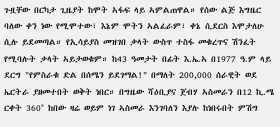ጉዟቸው በርካታ ጊዜያት ከሞት ኣፋፍ ላይ ኣምልጠዋል። የሰው ልጅ እግዜር ባለው ቀን ነው የሚሞተው፣ እኔም ሞትን ኣልፈራም፣ ቀኔ ሲደርስ እሞታለሁ ሲሉ ይደመጣል። የኢሳይያስ መዝገበ ቃላት ውስጥ ተስፋ መቁረጥና ሽንፈት የሚባሉት ቃላት ኣይታወቁም። ከ43 ዓመታት በፊት እ.ኤ.ኣ በ1977 ዓ.ም ላይ ደርግ "የምስራቁ ድል በሰሜን ይደገማል!" በማለት 200,000 ሰራዊት ወደ ኤርትራ ያዘመተበት ወቅት ነበር። በግዜው ሻዕቢያና ጀብሃ ኣስመራን በ12 ኪ.ሜ ርቀት 360° ከበው ዛሬ ወይም ነገ ኣስመራ እንገባለን እያሉ ከነበሩበት ምሽግ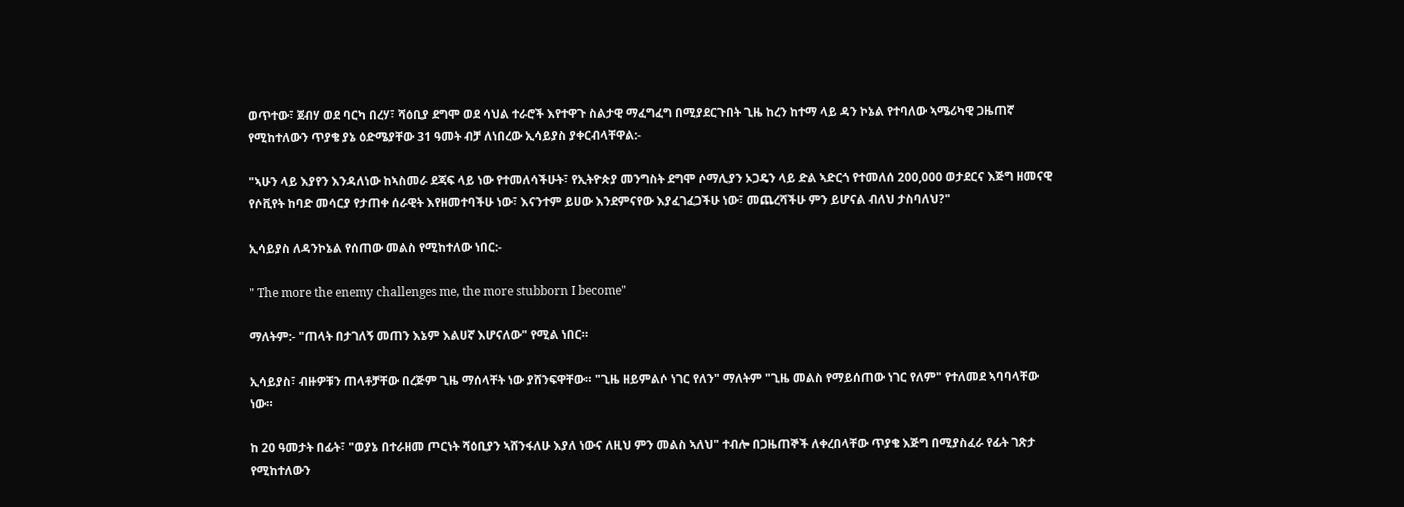ወጥተው፣ ጀብሃ ወደ ባርካ በረሃ፣ ሻዕቢያ ደግሞ ወደ ሳህል ተራሮች እየተዋጉ ስልታዊ ማፈግፈግ በሚያደርጉበት ጊዜ ከረን ከተማ ላይ ዳን ኮኔል የተባለው ኣሜሪካዊ ጋዜጠኛ የሚከተለውን ጥያቄ ያኔ ዕድሜያቸው 31 ዓመት ብቻ ለነበረው ኢሳይያስ ያቀርብላቸዋል:-

"ኣሁን ላይ እያየን እንዳለነው ከኣስመራ ደጃፍ ላይ ነው የተመለሳችሁት፣ የኢትዮጵያ መንግስት ደግሞ ሶማሊያን ኦጋዴን ላይ ድል ኣድርጎ የተመለሰ 200,000 ወታደርና እጅግ ዘመናዊ የሶቪየት ከባድ መሳርያ የታጠቀ ሰራዊት እየዘመተባችሁ ነው፣ እናንተም ይሀው እንደምናየው እያፈገፈጋችሁ ነው፣ መጨረሻችሁ ምን ይሆናል ብለህ ታስባለህ?"

ኢሳይያስ ለዳንኮኔል የሰጠው መልስ የሚከተለው ነበር:-

" The more the enemy challenges me, the more stubborn I become"

ማለትም:- "ጠላት በታገለኝ መጠን እኔም እልሀኛ እሆናለው" የሚል ነበር።

ኢሳይያስ፣ ብዙዎቹን ጠላቶቻቸው በረጅም ጊዜ ማሰላቸት ነው ያሸንፍዋቸው። "ጊዜ ዘይምልሶ ነገር የለን" ማለትም "ጊዜ መልስ የማይሰጠው ነገር የለም" የተለመደ ኣባባላቸው ነው።

ከ 20 ዓመታት በፊት፣ "ወያኔ በተራዘመ ጦርነት ሻዕቢያን ኣሸንፋለሁ እያለ ነውና ለዚህ ምን መልስ ኣለህ" ተብሎ በጋዜጠኞች ለቀረበላቸው ጥያቄ እጅግ በሚያስፈራ የፊት ገጽታ የሚከተለውን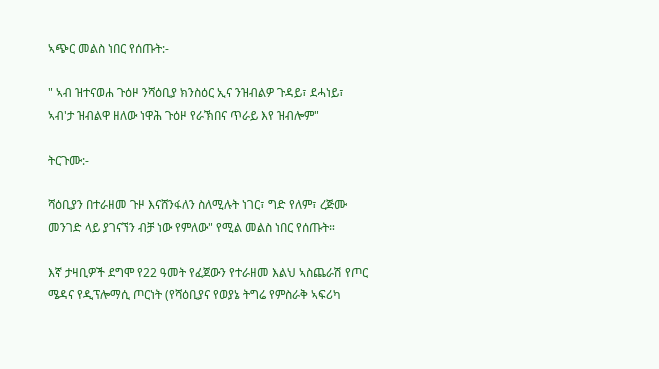ኣጭር መልስ ነበር የሰጡት:-

" ኣብ ዝተናወሐ ጉዕዞ ንሻዕቢያ ክንስዕር ኢና ንዝብልዎ ጉዳይ፣ ደሓነይ፣ ኣብ'ታ ዝብልዋ ዘለው ነዋሕ ጉዕዞ የራኽበና ጥራይ እየ ዝብሎም"

ትርጉሙ:-

ሻዕቢያን በተራዘመ ጉዞ እናሸንፋለን ስለሚሉት ነገር፣ ግድ የለም፣ ረጅሙ መንገድ ላይ ያገናኘን ብቻ ነው የምለው" የሚል መልስ ነበር የሰጡት።

እኛ ታዛቢዎች ደግሞ የ22 ዓመት የፈጀውን የተራዘመ እልህ ኣስጨራሽ የጦር ሜዳና የዲፕሎማሲ ጦርነት (የሻዕቢያና የወያኔ ትግሬ የምስራቅ ኣፍሪካ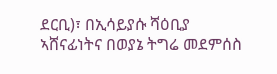ደርቢ)፣ በኢሳይያሱ ሻዕቢያ ኣሸናፊነትና በወያኔ ትግሬ መደምሰስ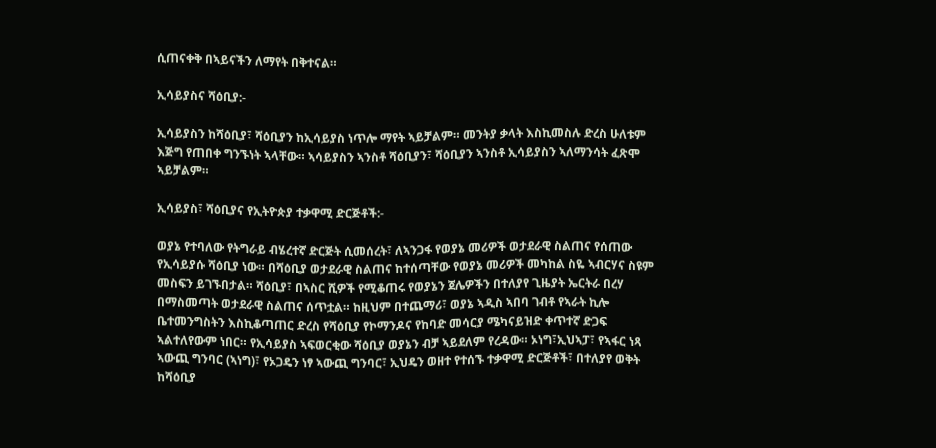ሲጠናቀቅ በኣይናችን ለማየት በቅተናል።

ኢሳይያስና ሻዕቢያ:-

ኢሳይያስን ከሻዕቢያ፣ ሻዕቢያን ከኢሳይያስ ነጥሎ ማየት ኣይቻልም። መንትያ ቃላት እስኪመስሉ ድረስ ሁለቱም እጅግ የጠበቀ ግንኙነት ኣላቸው። ኣሳይያስን ኣንስቶ ሻዕቢያን፣ ሻዕቢያን ኣንስቶ ኢሳይያስን ኣለማንሳት ፈጽሞ ኣይቻልም።

ኢሳይያስ፣ ሻዕቢያና የኢትዮጵያ ተቃዋሚ ድርጅቶች:-

ወያኔ የተባለው የትግራይ ብሄረተኛ ድርጅት ሲመሰረት፣ ለኣንጋፋ የወያኔ መሪዎች ወታደራዊ ስልጠና የሰጠው የኢሳይያሱ ሻዕቢያ ነው። በሻዕቢያ ወታደራዊ ስልጠና ከተሰጣቸው የወያኔ መሪዎች መካከል ስዬ ኣብርሃና ስዩም መስፍን ይገኙበታል። ሻዕቢያ፣ በኣስር ሺዎች የሚቆጠሩ የወያኔን ጀሌዎችን በተለያየ ጊዜያት ኤርትራ በረሃ በማስመጣት ወታደራዊ ስልጠና ሰጥቷል። ከዚህም በተጨማሪ፣ ወያኔ ኣዲስ ኣበባ ገብቶ የኣራት ኪሎ ቤተመንግስትን እስኪቆጣጠር ድረስ የሻዕቢያ የኮማንዶና የከባድ መሳርያ ሜካናይዝድ ቀጥተኛ ድጋፍ ኣልተለየውም ነበር። የኢሳይያስ ኣፍወርቂው ሻዕቢያ ወያኔን ብቻ ኣይደለም የረዳው። ኦነግ፣ኢህኣፓ፣ የኣፋር ነጻ ኣውጪ ግንባር (ኣነግ)፣ የኦጋዴን ነፃ ኣውጪ ግንባር፣ ኢህዴን ወዘተ የተሰኙ ተቃዋሚ ድርጅቶች፣ በተለያየ ወቅት ከሻዕቢያ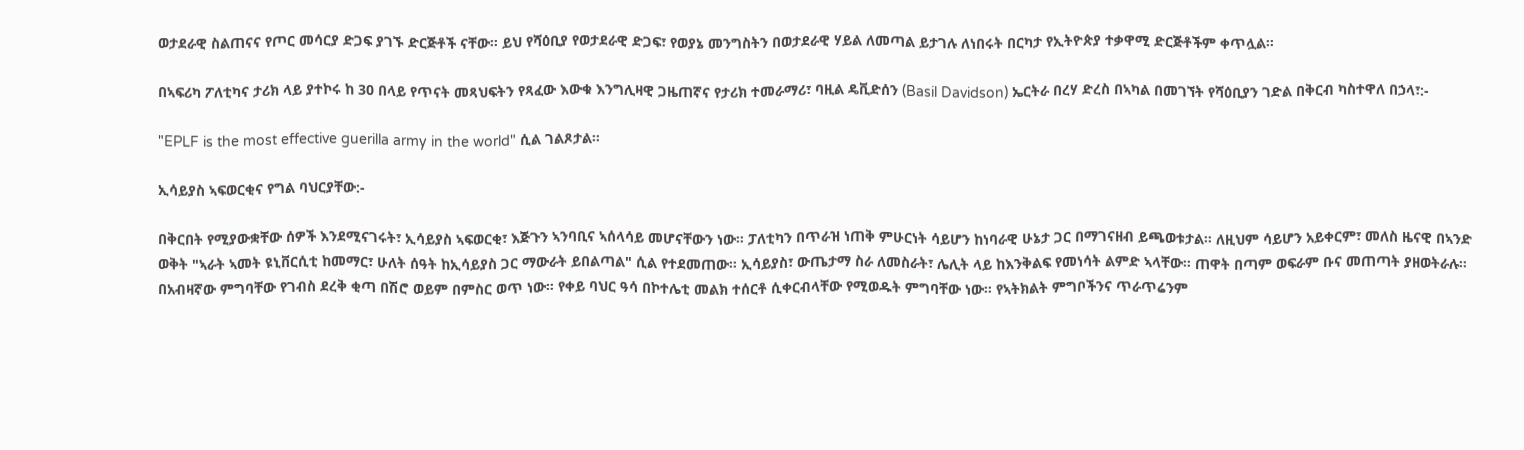ወታደራዊ ስልጠናና የጦር መሳርያ ድጋፍ ያገኙ ድርጅቶች ናቸው። ይህ የሻዕቢያ የወታደራዊ ድጋፍ፣ የወያኔ መንግስትን በወታደራዊ ሃይል ለመጣል ይታገሉ ለነበሩት በርካታ የኢትዮጵያ ተቃዋሚ ድርጅቶችም ቀጥሏል።

በኣፍሪካ ፖለቲካና ታሪክ ላይ ያተኮሩ ከ 30 በላይ የጥናት መጻህፍትን የጻፈው እውቁ እንግሊዛዊ ጋዜጠኛና የታሪክ ተመራማሪ፣ ባዚል ዴቪድሰን (Basil Davidson) ኤርትራ በረሃ ድረስ በኣካል በመገኘት የሻዕቢያን ገድል በቅርብ ካስተዋለ በኃላ፣:-

"EPLF is the most effective guerilla army in the world" ሲል ገልጾታል።

ኢሳይያስ ኣፍወርቂና የግል ባህርያቸው:-

በቅርበት የሚያውቋቸው ሰዎች እንደሚናገሩት፣ ኢሳይያስ ኣፍወርቂ፣ እጅጉን ኣንባቢና ኣሰላሳይ መሆናቸውን ነው። ፓለቲካን በጥራዝ ነጠቅ ምሁርነት ሳይሆን ከነባራዊ ሁኔታ ጋር በማገናዘብ ይጫወቱታል። ለዚህም ሳይሆን አይቀርም፣ መለስ ዜናዊ በኣንድ ወቅት "ኣራት ኣመት ዩኒቨርሲቲ ከመማር፣ ሁለት ሰዓት ከኢሳይያስ ጋር ማውራት ይበልጣል" ሲል የተደመጠው። ኢሳይያስ፣ ውጤታማ ስራ ለመስራት፣ ሌሊት ላይ ከእንቅልፍ የመነሳት ልምድ ኣላቸው። ጠዋት በጣም ወፍራም ቡና መጠጣት ያዘወትራሉ። በአብዛኛው ምግባቸው የገብስ ደረቅ ቂጣ በሽሮ ወይም በምስር ወጥ ነው። የቀይ ባህር ዓሳ በኮተሌቲ መልክ ተሰርቶ ሲቀርብላቸው የሚወዱት ምግባቸው ነው። የኣትክልት ምግቦችንና ጥራጥሬንም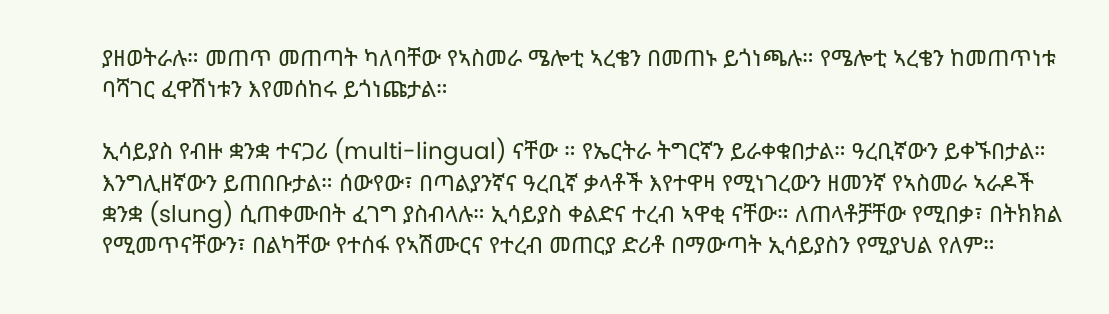ያዘወትራሉ። መጠጥ መጠጣት ካለባቸው የኣስመራ ሜሎቲ ኣረቄን በመጠኑ ይጎነጫሉ። የሜሎቲ ኣረቄን ከመጠጥነቱ ባሻገር ፈዋሽነቱን እየመሰከሩ ይጎነጩታል።

ኢሳይያስ የብዙ ቋንቋ ተናጋሪ (multi-lingual) ናቸው ። የኤርትራ ትግርኛን ይራቀቁበታል። ዓረቢኛውን ይቀኙበታል። እንግሊዘኛውን ይጠበቡታል። ሰውየው፣ በጣልያንኛና ዓረቢኛ ቃላቶች እየተዋዛ የሚነገረውን ዘመንኛ የኣስመራ ኣራዶች ቋንቋ (slung) ሲጠቀሙበት ፈገግ ያስብላሉ። ኢሳይያስ ቀልድና ተረብ ኣዋቂ ናቸው። ለጠላቶቻቸው የሚበቃ፣ በትክክል የሚመጥናቸውን፣ በልካቸው የተሰፋ የኣሽሙርና የተረብ መጠርያ ድሪቶ በማውጣት ኢሳይያስን የሚያህል የለም።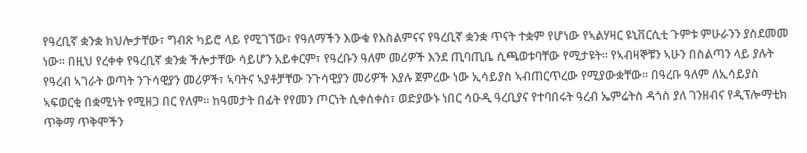የዓረቢኛ ቋንቋ ክህሎታቸው፣ ግብጽ ካይሮ ላይ የሚገኘው፣ የዓለማችን እውቁ የእስልምናና የዓረቢኛ ቋንቋ ጥናት ተቋም የሆነው የኣልሃዛር ዩኒቨርሲቲ ጉምቱ ምሁራንን ያስደመመ ነው። በዚህ የረቀቀ የዓረቢኛ ቋንቋ ችሎታቸው ሳይሆን አይቀርም፣ የዓረቡን ዓለም መሪዎች እንደ ጢባጢቤ ሲጫወቱባቸው የሚታዩት። የኣብዛኞቹን ኣሁን በስልጣን ላይ ያሉት የዓረብ ኣገራት ወጣት ንጉሳዊያን መሪዎች፣ ኣባትና ኣያቶቻቸው ንጉሳዊያን መሪዎች እያሉ ጀምረው ነው ኢሳይያስ ኣብጠርጥረው የሚያውቋቸው። በዓረቡ ዓለም ለኢሳይያስ ኣፍወርቂ በቋሚነት የሚዘጋ በር የለም። ከዓመታት በፊት የየመን ጦርነት ሲቀሰቀስ፣ ወድያውኑ ነበር ሳዑዲ ዓረቢያና የተባበሩት ዓረብ ኤምሬትስ ዳጎስ ያለ ገንዘብና የዲፕሎማቲክ ጥቅማ ጥቅሞችን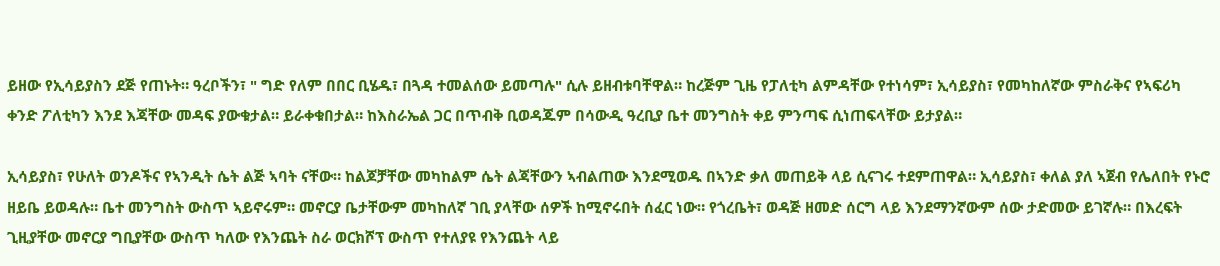ይዘው የኢሳይያስን ደጅ የጠኑት። ዓረቦችን፣ " ግድ የለም በበር ቢሄዱ፣ በጓዳ ተመልሰው ይመጣሉ" ሲሉ ይዘብቱባቸዋል። ከረጅም ጊዜ የፓለቲካ ልምዳቸው የተነሳም፣ ኢሳይያስ፣ የመካከለኛው ምስራቅና የኣፍሪካ ቀንድ ፖለቲካን እንደ እጃቸው መዳፍ ያውቁታል። ይራቀቁበታል። ከእስራኤል ጋር በጥብቅ ቢወዳጁም በሳውዲ ዓረቢያ ቤተ መንግስት ቀይ ምንጣፍ ሲነጠፍላቸው ይታያል።

ኢሳይያስ፣ የሁለት ወንዶችና የኣንዲት ሴት ልጅ ኣባት ናቸው። ከልጆቻቸው መካከልም ሴት ልጃቸውን ኣብልጠው እንደሚወዱ በኣንድ ቃለ መጠይቅ ላይ ሲናገሩ ተደምጠዋል። ኢሳይያስ፣ ቀለል ያለ ኣጀብ የሌለበት የኑሮ ዘይቤ ይወዳሉ። ቤተ መንግስት ውስጥ ኣይኖሩም። መኖርያ ቤታቸውም መካከለኛ ገቢ ያላቸው ሰዎች ከሚኖሩበት ሰፈር ነው። የጎረቤት፣ ወዳጅ ዘመድ ሰርግ ላይ እንደማንኛውም ሰው ታድመው ይገኛሉ። በእረፍት ጊዚያቸው መኖርያ ግቢያቸው ውስጥ ካለው የእንጨት ስራ ወርክሾፕ ውስጥ የተለያዩ የእንጨት ላይ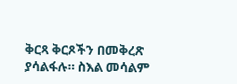ቅርጻ ቅርጾችን በመቅረጽ ያሳልፋሉ። ስእል መሳልም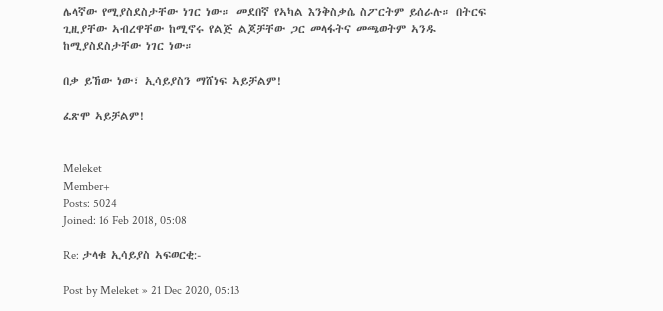ሌላኛው የሚያስደስታቸው ነገር ነው። መደበኛ የኣካል እንቅስቃሴ ስፖርትም ይሰራሉ። በትርፍ ጊዚያቸው ኣብረዋቸው ከሚኖሩ የልጅ ልጆቻቸው ጋር መላፋትና መጫወትም ኣንዱ ከሚያስደስታቸው ነገር ነው።

በቃ ይኸው ነው፣ ኢሳይያስን ማሸነፍ ኣይቻልም!

ፈጽሞ ኣይቻልም!


Meleket
Member+
Posts: 5024
Joined: 16 Feb 2018, 05:08

Re: ታላቁ ኢሳይያስ ኣፍወርቂ:-

Post by Meleket » 21 Dec 2020, 05:13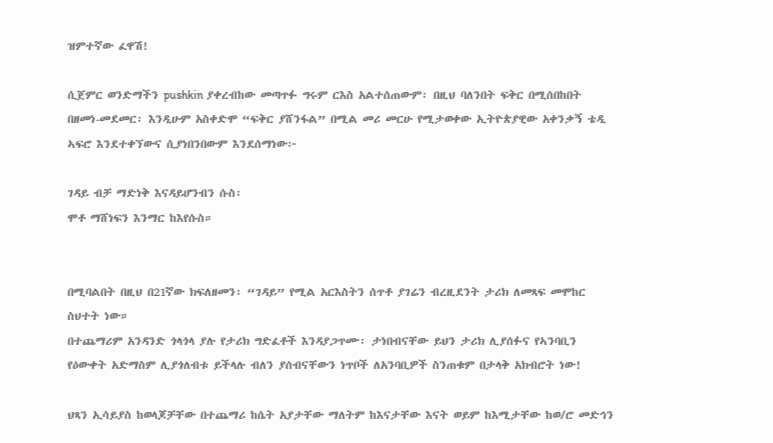ዝምተኛው ፈዋሽ!

ሲጀምር ወንድማችን pushkin ያቀረብከው መጣጥፉ ግሩም ርእስ አልተሰጠውም፡ በዚህ ባለንበት ፍቅር በሚሰበከበት በዘመነ-መደመር፡ እንዲሁም አስቀድሞ “ፍቅር ያሸንፋል” በሚል መሪ መርሁ የሚታወቀው ኢትዮጵያዊው አቀንቃኝ ቴዲ ኣፍሮ እንደተቀኘውና ሲያነበንበውም እንደሰማነው፦

ገዳይ ብቻ ማድነቅ እናዳይሆንብን ሱስ፡
ሞቶ ማሸነፍን እንማር ከእየሱስ።


በሚባልበት በዚህ በ21ኛው ክፍለዘመን፡ “ገዳይ” የሚል አርእስትን ሰጥቶ ያገሬን ብረዚደንት ታሪክ ለመጻፍ መሞከር ስህተት ነው።
በተጨማሪም አንዳንድ ጎላጎላ ያሉ የታሪክ ግድፈቶች እንዳያጋጥሙ፡ ታነበብናቸው ይህን ታሪክ ሊያሰፉና የኣንባቢን የዕውቀት አድማስም ሊያጎለብቱ ይችላሉ ብለን ያሰብናቸውን ነጥቦች ለአንባቢዎች ስንጠቁም በታላቅ አክብሮት ነው!

ህጻን ኢሳይያስ ከወላጆቻቸው በተጨማሪ ከሴት አያታቸው ማለትም ከእናታቸው እናት ወይም ከእሚታቸው ከወ/ሮ መድኅን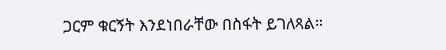ጋርም ቁርኝት እንደነበራቸው በስፋት ይገለጻል።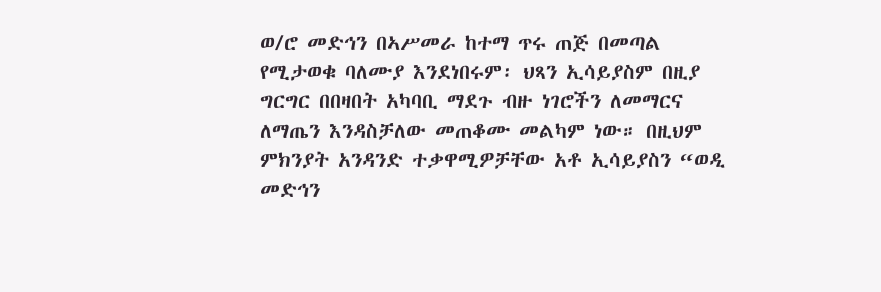ወ/ሮ መድኅን በኣሥመራ ከተማ ጥሩ ጠጅ በመጣል የሚታወቁ ባለሙያ እንደነበሩም፡ ህጻን ኢሳይያስም በዚያ ግርግር በበዛበት አካባቢ ማደጉ ብዙ ነገሮችን ለመማርና ለማጤን እንዳስቻለው መጠቆሙ መልካም ነው። በዚህም ምክንያት አንዳንድ ተቃዋሚዎቻቸው አቶ ኢሳይያስን “ወዲ መድኅን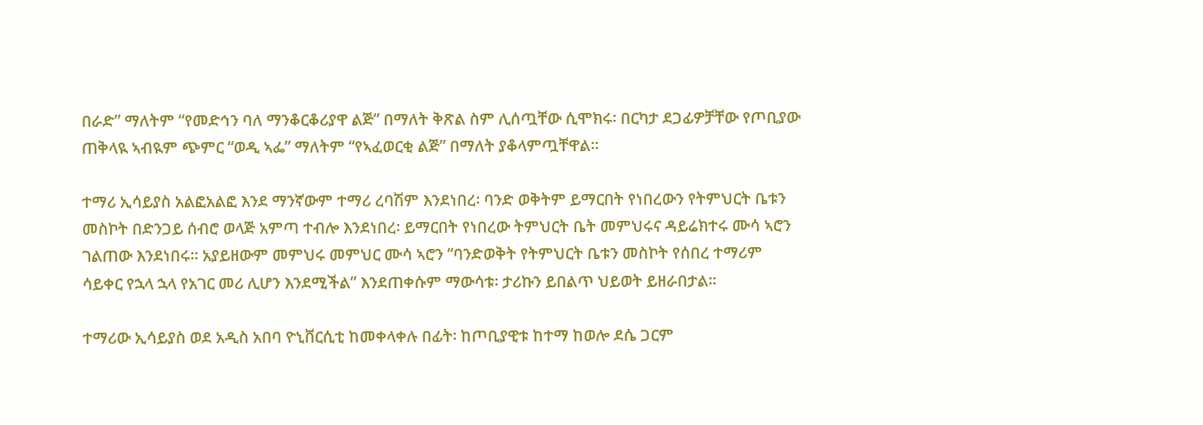በራድ” ማለትም “የመድኅን ባለ ማንቆርቆሪያዋ ልጅ” በማለት ቅጽል ስም ሊሰጧቸው ሲሞክሩ፡ በርካታ ደጋፊዎቻቸው የጦቢያው ጠቅላዪ ኣብዪም ጭምር “ወዲ ኣፌ” ማለትም “የኣፈወርቂ ልጅ” በማለት ያቆላምጧቸዋል።

ተማሪ ኢሳይያስ አልፎአልፎ እንደ ማንኛውም ተማሪ ረባሽም እንደነበረ፡ ባንድ ወቅትም ይማርበት የነበረውን የትምህርት ቤቱን መስኮት በድንጋይ ሰብሮ ወላጅ አምጣ ተብሎ እንደነበረ፡ ይማርበት የነበረው ትምህርት ቤት መምህሩና ዳይሬክተሩ ሙሳ ኣሮን ገልጠው እንደነበሩ። አያይዘውም መምህሩ መምህር ሙሳ ኣሮን “ባንድወቅት የትምህርት ቤቱን መስኮት የሰበረ ተማሪም ሳይቀር የኋላ ኋላ የአገር መሪ ሊሆን እንደሚችል” እንደጠቀሱም ማውሳቱ፡ ታሪኩን ይበልጥ ህይወት ይዘራበታል።

ተማሪው ኢሳይያስ ወደ አዲስ አበባ ዮኒቨርሲቲ ከመቀላቀሉ በፊት፡ ከጦቢያዊቱ ከተማ ከወሎ ደሴ ጋርም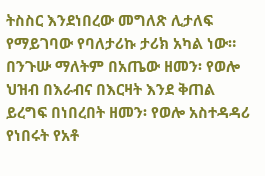ትስስር እንደነበረው መግለጽ ሊታለፍ የማይገባው የባለታሪኩ ታሪክ አካል ነው። በንጉሡ ማለትም በአጤው ዘመን፡ የወሎ ህዝብ በእራብና በእርዛት እንደ ቅጠል ይረግፍ በነበረበት ዘመን፡ የወሎ አስተዳዳሪ የነበሩት የአቶ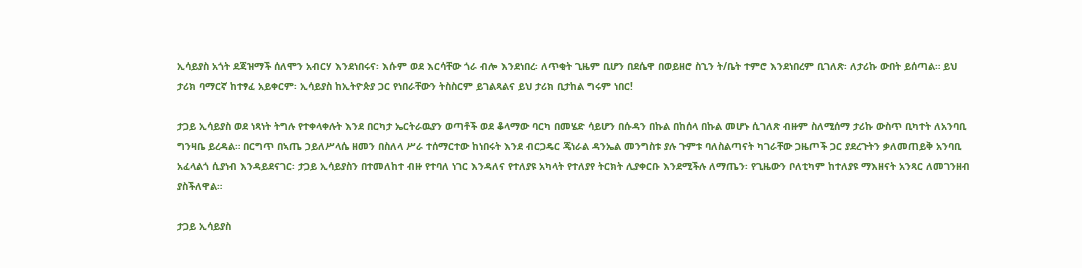ኢሳይያስ አጎት ደጃዝማች ሰለሞን አብርሃ እንደነበሩና፡ እሱም ወደ እርሳቸው ጎራ ብሎ እንደነበረ፡ ለጥቂት ጊዜም ቢሆን በደሴዋ በወይዘሮ ስኂን ት/ቤት ተምሮ እንደነበረም ቢገለጽ፡ ለታሪኩ ውበት ይሰጣል። ይህ ታሪክ ባማርኛ ከተፃፈ አይቀርም፡ ኢሳይያስ ከኢትዮጵያ ጋር የነበራቸውን ትስስርም ይገልጻልና ይህ ታሪክ ቢታከል ግሩም ነበር!

ታጋይ ኢሳይያስ ወደ ነጻነት ትግሉ የተቀላቀሉት እንደ በርካታ ኤርትራዉያን ወጣቶች ወደ ቆላማው ባርካ በመሄድ ሳይሆን በሱዳን በኩል በከሰላ በኩል መሆኑ ሲገለጽ ብዙም ስለሚሰማ ታሪኩ ውስጥ ቢካተት ለአንባቢ ግንዛቤ ይረዳል። በርግጥ በኣጤ ኃይለሥላሴ ዘመን በስለላ ሥራ ተሰማርተው ከነበሩት እንደ ብርጋዴር ጄነራል ዳንኤል መንግስቱ ያሉ ጉምቱ ባለስልጣናት ካገራቸው ጋዜጦች ጋር ያደረጉትን ቃለመጠይቅ አንባቢ አፈላልጎ ሲያነብ እንዳይደናገር፡ ታጋይ ኢሳይያስን በተመለከተ ብዙ የተባለ ነገር እንዳለና የተለያዩ አካላት የተለያየ ትርክት ሊያቀርቡ እንደሚችሉ ለማጤን፡ የጊዜውን ቦለቲካም ከተለያዩ ማእዘናት አንጻር ለመገንዘብ ያስችለዋል።

ታጋይ ኢሳይያስ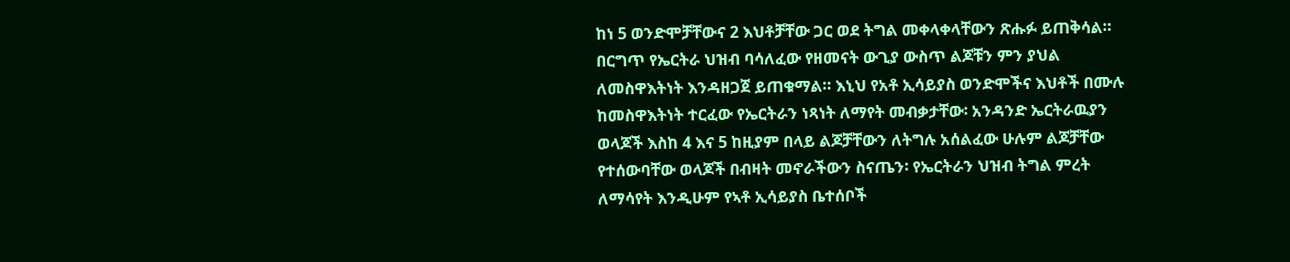ከነ 5 ወንድሞቻቸውና 2 እህቶቻቸው ጋር ወደ ትግል መቀላቀላቸውን ጽሑፉ ይጠቅሳል። በርግጥ የኤርትራ ህዝብ ባሳለፈው የዘመናት ውጊያ ውስጥ ልጆቹን ምን ያህል ለመስዋእትነት እንዳዘጋጀ ይጠቁማል። እኒህ የአቶ ኢሳይያስ ወንድሞችና እህቶች በሙሉ ከመስዋእትነት ተርፈው የኤርትራን ነጻነት ለማየት መብቃታቸው፡ አንዳንድ ኤርትራዉያን ወላጆች እስከ 4 እና 5 ከዚያም በላይ ልጆቻቸውን ለትግሉ አሰልፈው ሁሉም ልጆቻቸው የተሰውባቸው ወላጆች በብዛት መኖራችውን ስናጤን፡ የኤርትራን ህዝብ ትግል ምረት ለማሳየት እንዲሁም የኣቶ ኢሳይያስ ቤተሰቦች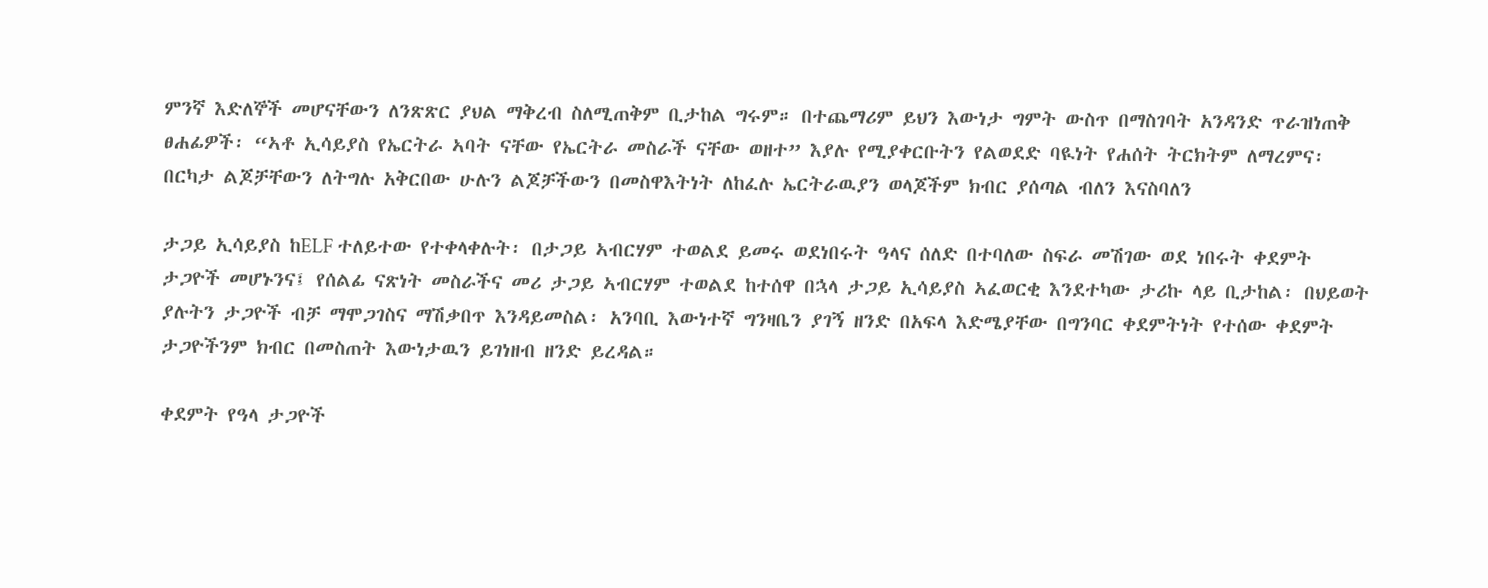ምንኛ እድለኞች መሆናቸውን ለንጽጽር ያህል ማቅረብ ስለሚጠቅም ቢታከል ግሩም። በተጨማሪም ይህን እውነታ ግምት ውስጥ በማስገባት አንዳንድ ጥራዝነጠቅ ፀሐፊዎች፡ “ኣቶ ኢሳይያስ የኤርትራ ኣባት ናቸው የኤርትራ መስራች ናቸው ወዘተ” እያሉ የሚያቀርቡትን የልወደድ ባዪነት የሐሰት ትርክትም ለማረምና፡ በርካታ ልጆቻቸውን ለትግሉ አቅርበው ሁሉን ልጆቻችውን በመስዋእትነት ለከፈሉ ኤርትራዉያን ወላጆችም ክብር ያሰጣል ብለን እናስባለን

ታጋይ ኢሳይያስ ከELF ተለይተው የተቀላቀሉት፡ በታጋይ ኣብርሃም ተወልደ ይመሩ ወደነበሩት ዓላና ሰለድ በተባለው ስፍራ መሽገው ወደ ነበሩት ቀደምት ታጋዮች መሆኑንና፤ የሰልፊ ናጽነት መስራችና መሪ ታጋይ ኣብርሃም ተወልደ ከተሰዋ በኋላ ታጋይ ኢሳይያስ ኣፈወርቂ እንደተካው ታሪኩ ላይ ቢታከል፡ በህይወት ያሉትን ታጋዮች ብቻ ማሞጋገስና ማሽቃበጥ እንዳይመስል፡ አንባቢ እውነተኛ ግንዛቤን ያገኝ ዘንድ በአፍላ እድሜያቸው በግንባር ቀደምትነት የተሰው ቀደምት ታጋዮችንም ክብር በመስጠት እውነታዉን ይገነዘብ ዘንድ ይረዳል።

ቀደምት የዓላ ታጋዮች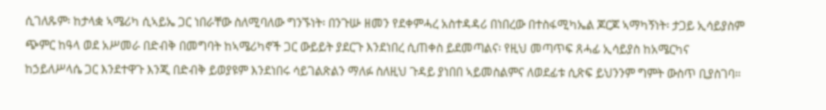ሲገለጹም፡ ከታላቋ ኣሜሪካ ሲኣይኤ ጋር ነበራቸው ስለሚባለው ግንኙነት፡ በንጉሡ ዘመን የደቀምሓረ አስተዳዳሪ በነበረው በተስፋሚካኤል ጆርጆ ኣማካኝነት፡ ታጋይ ኢሳይያስም ጭምር ከዓላ ወደ አሥመራ በድብቅ በመግባት ከኣሜሪካኖች ጋር ውይይት ያደርጉ እንደነበረ ሲጠቀስ ይደመጣልና፡ የዚህ መጣጥፍ ጸሓፊ ኢሳይያስ ከአሜርካና ከኃይለሥላሴ ጋር እንደተዋጉ እንጂ በድብቅ ይወያዩም እንደነበሩ ሳይገልጽልን ማለፉ ስለዚህ ጉዳይ ያነበበ ኣይመስልምና ለወደፊቱ ሲጽፍ ይህንንም ግምት ውስጥ ቢያስገባ።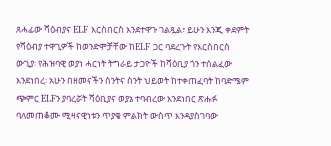ጸሓፊው ሻዕብያና ELF እርስበርስ እንደተዋጉ ገልጿል፣ ይሁን እንጂ ቀደምት የሻዕብያ ተዋጊዎች ከወንድሞቻቸው ከELF ጋር ባደረጉት የእርስበርስ ውጊያ፡ የሕዝባዊ ወያነ ሓርነት ትግራይ ታጋዮች ከሻዕቢያ ጎን ተሰልፈው እንደነበረ፡ አሁን በዘመናችን ስንትና ስንት ህይወት ከተቀጠፈባት ከባድሜም ጭምር ELFን ያባረሯት ሻዕቢያና ወያኔ ተባብረው እንደነበር ጽሑፉ ባለመጠቆሙ ሚዛናዊነቱን ጥያቄ ምልክት ውስጥ እንዳያስገባው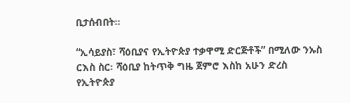ቢታሰብበት።

“ኢሳይያስ፣ ሻዕቢያና የኢትዮጵያ ተቃዋሚ ድርጅቶች” በሚለው ንኡስ ርእስ ስር፡ ሻዕቢያ ከትጥቅ ግዜ ጀምሮ እስከ አሁን ድረስ የኢትዮጵያ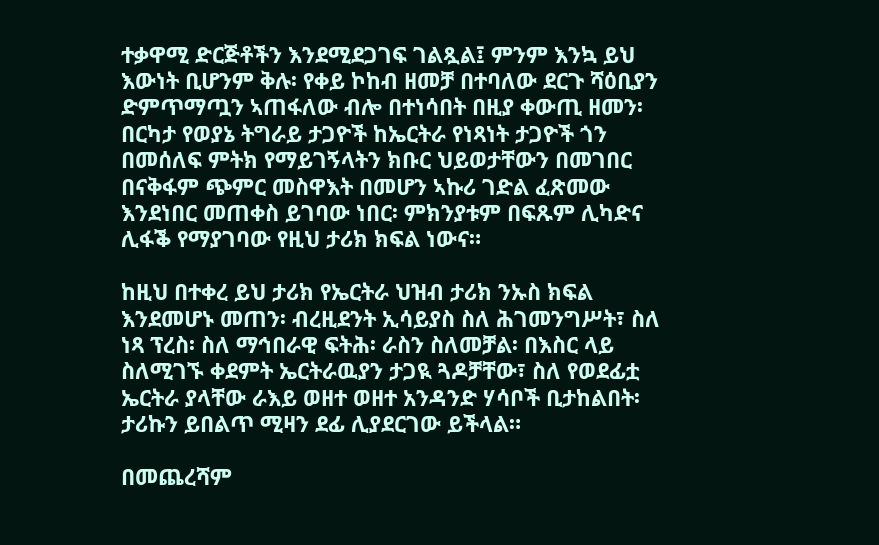ተቃዋሚ ድርጅቶችን እንደሚደጋገፍ ገልጿል፤ ምንም እንኳ ይህ እውነት ቢሆንም ቅሉ፡ የቀይ ኮከብ ዘመቻ በተባለው ደርጉ ሻዕቢያን ድምጥማጧን ኣጠፋለው ብሎ በተነሳበት በዚያ ቀውጢ ዘመን፡ በርካታ የወያኔ ትግራይ ታጋዮች ከኤርትራ የነጻነት ታጋዮች ጎን በመሰለፍ ምትክ የማይገኝላትን ክቡር ህይወታቸውን በመገበር በናቅፋም ጭምር መስዋእት በመሆን ኣኩሪ ገድል ፈጽመው እንደነበር መጠቀስ ይገባው ነበር፡ ምክንያቱም በፍጹም ሊካድና ሊፋቕ የማያገባው የዚህ ታሪክ ክፍል ነውና።

ከዚህ በተቀረ ይህ ታሪክ የኤርትራ ህዝብ ታሪክ ንኡስ ክፍል እንደመሆኑ መጠን፡ ብረዚደንት ኢሳይያስ ስለ ሕገመንግሥት፣ ስለ ነጻ ፕረስ፡ ስለ ማኅበራዊ ፍትሕ፡ ራስን ስለመቻል፡ በእስር ላይ ስለሚገኙ ቀደምት ኤርትራዉያን ታጋዪ ጓዶቻቸው፣ ስለ የወደፊቷ ኤርትራ ያላቸው ራእይ ወዘተ ወዘተ አንዳንድ ሃሳቦች ቢታከልበት፡ ታሪኩን ይበልጥ ሚዛን ደፊ ሊያደርገው ይችላል።

በመጨረሻም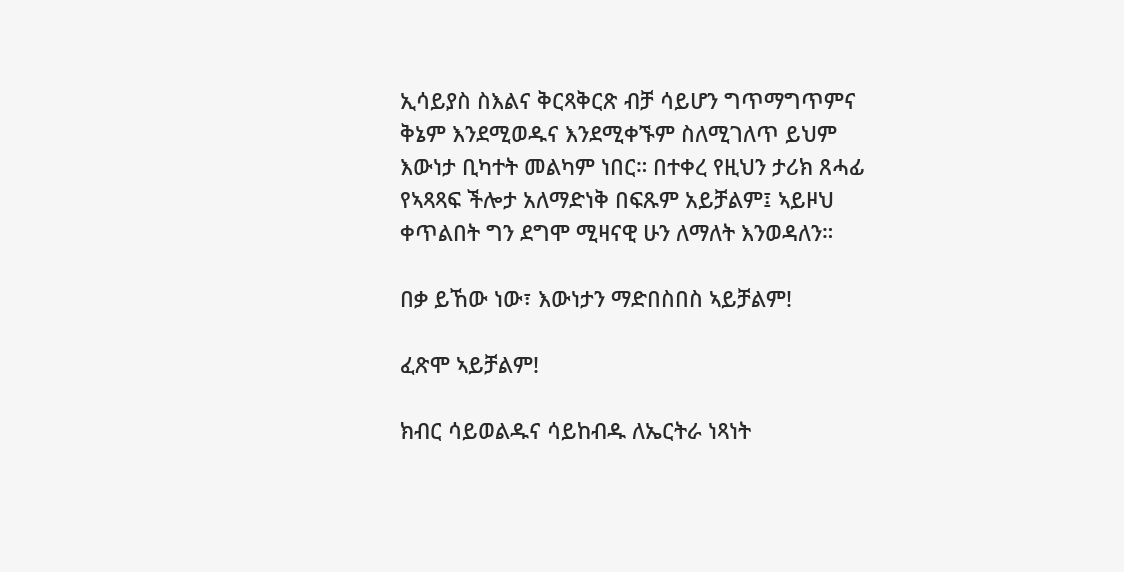ኢሳይያስ ስእልና ቅርጻቅርጽ ብቻ ሳይሆን ግጥማግጥምና ቅኔም እንደሚወዱና እንደሚቀኙም ስለሚገለጥ ይህም እውነታ ቢካተት መልካም ነበር። በተቀረ የዚህን ታሪክ ጸሓፊ የኣጻጻፍ ችሎታ አለማድነቅ በፍጹም አይቻልም፤ ኣይዞህ ቀጥልበት ግን ደግሞ ሚዛናዊ ሁን ለማለት እንወዳለን።

በቃ ይኸው ነው፣ እውነታን ማድበስበስ ኣይቻልም!

ፈጽሞ ኣይቻልም!

ክብር ሳይወልዱና ሳይከብዱ ለኤርትራ ነጻነት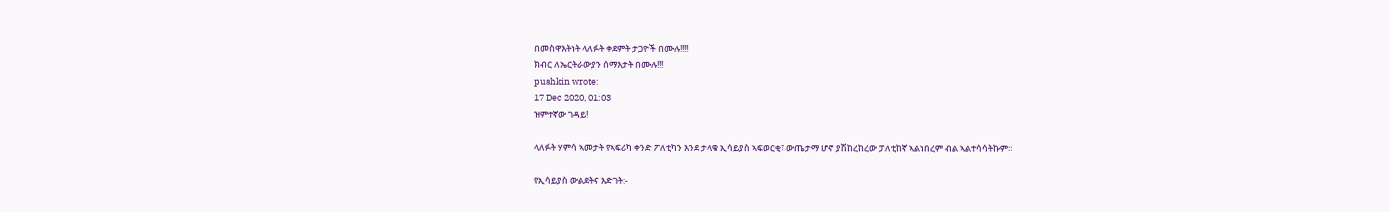በመስዋእትነት ላለፉት ቀደምት ታጋዮች በሙሉ!!!!
ክብር ለኤርትራውያን ሰማእታት በሙሉ!!!
pushkin wrote:
17 Dec 2020, 01:03
ዝምተኛው ገዳይ!

ላለፉት ሃምሳ ኣመታት የኣፍሪካ ቀንድ ፖለቲካን እንደ ታላቁ ኢሳይያስ ኣፍወርቂ፣ ውጤታማ ሆኖ ያሽከረከረው ፓለቲከኛ ኣልነበረም ብል ኣልተሳሳትኩም።

የኢሳይያስ ውልደትና እድገት:-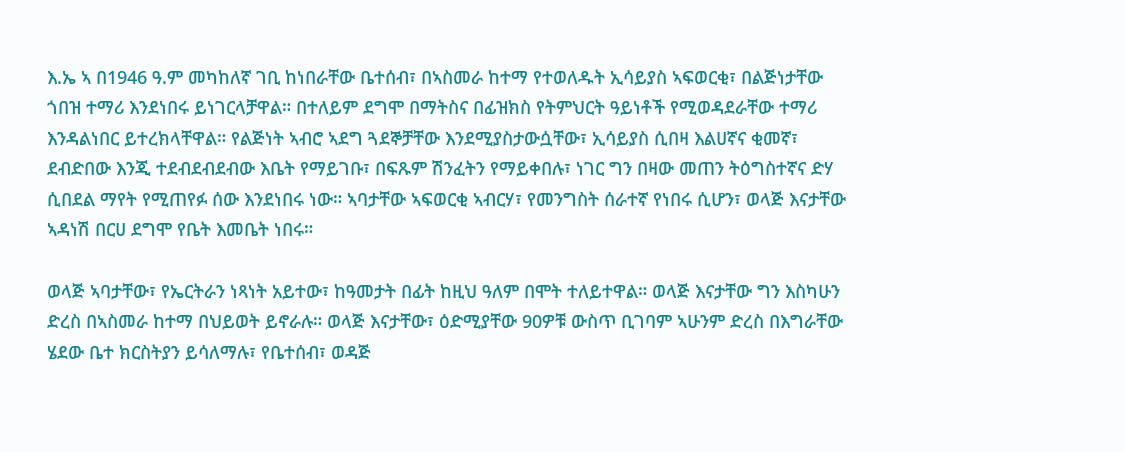እ.ኤ ኣ በ1946 ዓ.ም መካከለኛ ገቢ ከነበራቸው ቤተሰብ፣ በኣስመራ ከተማ የተወለዱት ኢሳይያስ ኣፍወርቂ፣ በልጅነታቸው ጎበዝ ተማሪ እንደነበሩ ይነገርላቻዋል። በተለይም ደግሞ በማትስና በፊዝክስ የትምህርት ዓይነቶች የሚወዳደራቸው ተማሪ እንዳልነበር ይተረክላቸዋል። የልጅነት ኣብሮ ኣደግ ጓደኞቻቸው እንደሚያስታውሷቸው፣ ኢሳይያስ ሲበዛ እልሀኛና ቂመኛ፣ ደብድበው እንጂ ተደብደብደብው እቤት የማይገቡ፣ በፍጹም ሽንፈትን የማይቀበሉ፣ ነገር ግን በዛው መጠን ትዕግስተኛና ድሃ ሲበደል ማየት የሚጠየፉ ሰው እንደነበሩ ነው። ኣባታቸው ኣፍወርቂ ኣብርሃ፣ የመንግስት ሰራተኛ የነበሩ ሲሆን፣ ወላጅ እናታቸው ኣዳነሽ በርሀ ደግሞ የቤት እመቤት ነበሩ።

ወላጅ ኣባታቸው፣ የኤርትራን ነጻነት አይተው፣ ከዓመታት በፊት ከዚህ ዓለም በሞት ተለይተዋል። ወላጅ እናታቸው ግን እስካሁን ድረስ በኣስመራ ከተማ በህይወት ይኖራሉ። ወላጅ እናታቸው፣ ዕድሚያቸው 90ዎቹ ውስጥ ቢገባም ኣሁንም ድረስ በእግራቸው ሄደው ቤተ ክርስትያን ይሳለማሉ፣ የቤተሰብ፣ ወዳጅ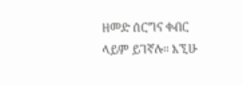ዘመድ ሰርግና ቀብር ላይም ይገኛሉ። እኚሁ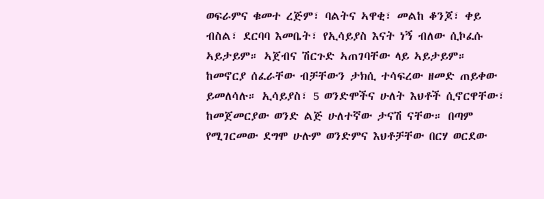ወፍራምና ቁመተ ረጅም፣ ባልትና ኣዋቂ፣ መልከ ቆንጆ፣ ቀይ ብስል፣ ደርባባ እመቤት፣ የኢሳይያስ እናት ነኝ ብለው ሲኮፈሱ ኣይታይም። ኣጀብና ሽርጉድ ኣጠገባቸው ላይ ኣይታይም። ከመኖርያ ሰፈራቸው ብቻቸውን ታክሲ ተሳፍረው ዘመድ ጠይቀው ይመለሳሉ። ኢሳይያስ፣ 5 ወንድሞችና ሁለት እህቶች ሲኖርዋቸው፣ ከመጀመርያው ወንድ ልጅ ሁለተኛው ታናሽ ናቸው። በጣም የሚገርመው ደግሞ ሁሉም ወንድምና እህቶቻቸው በርሃ ወርደው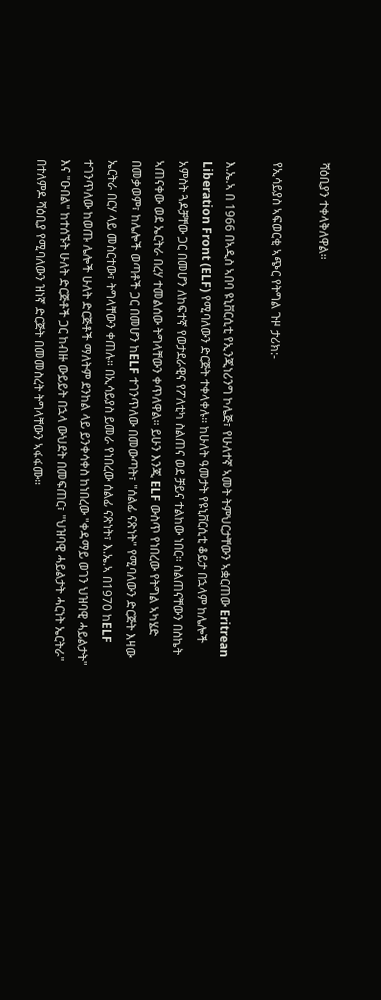ሻዕቢያን ተቀላቅለዋል።

የኢሳይያስ ኣፍወርቂ ኣጭር የትግል ጉዞ ታሪክ:-

እ.ኤ.ኣ በ 1966 በኣዲስ ኣበባ ዩኒቨርሲቲ የኢንጂነሪንግ ኮሌጅ፣ የሁለተኛ ኣመት ትምህርታቸውን ኣቋርጠው Eritrean Liberation Front (ELF) የሚባለውን ድርጅት ተቀላቀሉ። ከሁለት ዓመታት የዩኒቨርሲቲ ቆይታ በኋላም ከሌሎች አምስት ጓዶቻቸው ጋር በመሆን ለከፍተኛ የወታደራዊና የፖለቲካ ስልጠና ወደ ቻይና ተልከው ነበር። ስልጠናቸውን በስኬት ኣጠናቀው ወደ ኤርትራ በረሃ ተመልሰው ትግላቸውን ቀጥለዋል። ይሁን እንጂ ELF ውስጥ የነበረው የትግል ኣካሄድ በመቃወም፣ ከሌሎች ወጣቶች ጋር በመሆን ከELF ተገንጥለው በመውጣት፣ "ሰልፊ ናጽነት" የሚባለውን ድርጅት እዛው ኤርትራ በርሃ ላይ መስርተው፣ ትግላቸውን ቀጠሉ። በኢሳይያስ ይመራ የነበረው ሰልፊ ናጽነት፣ እ.ኤ.ኣ በ1970 ከELF ተገንጥለው ከወጡ ሌሎች ሁለት ድርጅቶች ማለትም ደንከል ላይ ይንቀሳቀስ ከነበረው "ቀዳማይ ወገን ህዝባዊ ሓይልታት" እና "ዑበል" ከተሰኙት ሁለት ድርጅቶች ጋር ከብዙ ውይይት በኋላ ውህደት በመፍጠር፣ "ህዝባዊ ሓይልታት ሓርነት ኤርትራ" በተለምዶ ሻዕቢያ የሚባለውን ዝነኛ ድርጅት በመመስረት ትግላቸውን ኣፋፋሙ።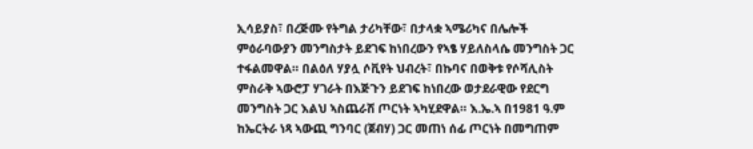ኢሳይያስ፣ በረጅሙ የትግል ታሪካቸው፣ በታላቋ ኣሜሪካና በሌሎች ምዕራባውያን መንግስታት ይደገፍ ከነበረውን የኣፄ ሃይለስላሴ መንግስት ጋር ተፋልመዋል። በልዕለ ሃያሏ ሶቪየት ህብረት፣ በኩባና በወቅቱ የሶሻሊስት ምስራቅ ኣውሮፓ ሃገራት በእጅጉን ይደገፍ ከነበረው ወታደራዊው የደርግ መንግስት ጋር እልህ ኣስጨራሽ ጦርነት ኣካሂደዋል። እ.ኤ.ኣ በ1981 ዓ.ም ከኤርትራ ነጻ ኣውጪ ግንባር (ጀብሃ) ጋር መጠነ ሰፊ ጦርነት በመግጠም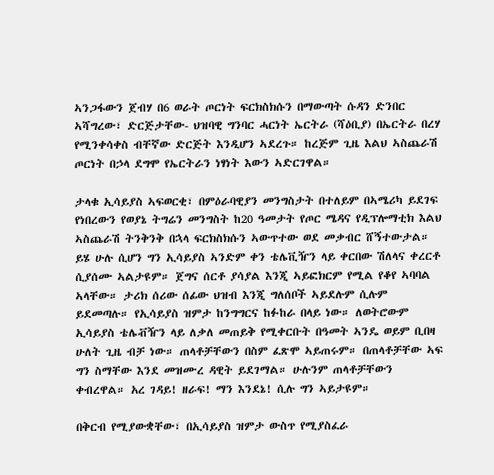ኣንጋፋውን ጀብሃ በ6 ወራት ጦርነት ፍርክስክሱን በማውጣት ሱዳን ድንበር ኣሻግረው፣ ድርጅታቸው- ህዝባዊ ግንባር ሓርነት ኤርትራ (ሻዕቢያ) በኤርትራ በረሃ የሚንቀሳቀስ ብቸኛው ድርጅት እንዲሆን ኣደረጉ። ከረጅም ጊዜ እልህ ኣስጨራሽ ጦርነት በኃላ ደግሞ የኤርትራን ነፃነት እውን ኣድርገዋል።

ታላቁ ኢሳይያስ ኣፍወርቂ፣ በምዕራባዊያን መንግስታት በተለይም በኣሜሪካ ይደገፍ የነበረውን የወያኔ ትግሬን መንግስት ከ20 ዓመታት የጦር ሜዳና የዲፕሎማቲክ እልህ ኣስጨራሽ ትንቅንቅ በኋላ ፍርክስክሱን ኣውጥተው ወደ መቃብር ሸኝተውታል። ይሄ ሁሉ ሲሆን ግን ኢሳይያስ ኣንድም ቀን ቴሌቪዥን ላይ ቀርበው ሽለላና ቀረርቶ ሲያሰሙ ኣልታዩም። ጀግና ሰርቶ ያሳያል እንጂ ኣይፎክርም የሚል የቆየ ኣባባል ኣላቸው። ታሪክ ሰሪው ሰፊው ህዝብ እንጂ ግለሰቦች ኣይደሉም ሲሉም ይደመጣሉ። የኢሳይያስ ዝምታ ከንግግርና ከፉከራ በላይ ነው። ለወትሮውም ኢሳይያስ ቴሌቭዥን ላይ ለቃለ መጠይቅ የሚቀርቡት በዓመት ኣንዴ ወይም ቢበዛ ሁለት ጊዜ ብቻ ነው። ጠላቶቻቸውን በስም ፈጽሞ ኣይጠሩም። በጠላቶቻቸው ኣፍ ግን ስማቸው እንደ መዝሙረ ዳዊት ይደገማል። ሁሉንም ጠላቶቻቸውን ቀብረዋል። አረ ገዳይ! ዘራፍ! ማን እንደኔ! ሲሉ ግን ኣይታዩም።

በቅርብ የሚያውቋቸው፣ በኢሳይያስ ዝምታ ውስጥ የሚያስፈራ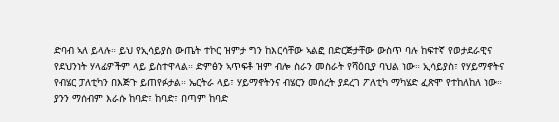ድባብ ኣለ ይላሉ። ይህ የኢሳይያስ ውጤት ተኮር ዝምታ ግን ከእርሳቸው ኣልፎ በድርጅታቸው ውስጥ ባሉ ከፍተኛ የወታደራዊና የደህንነት ሃላፊዎችም ላይ ይስተዋላል። ድምፅን ኣጥፍቶ ዝም ብሎ ስራን መስራት የሻዕቢያ ባህል ነው። ኢሳይያስ፣ የሃይማኖትና የብሄር ፓለቲካን በእጅጉ ይጠየፉታል። ኤርትራ ላይ፣ ሃይማኖትንና ብሄርን መሰረት ያደረገ ፖለቲካ ማካሄድ ፈጽሞ የተከለከለ ነው። ያንን ማሰብም እራሱ ከባድ፣ ከባድ፣ በጣም ከባድ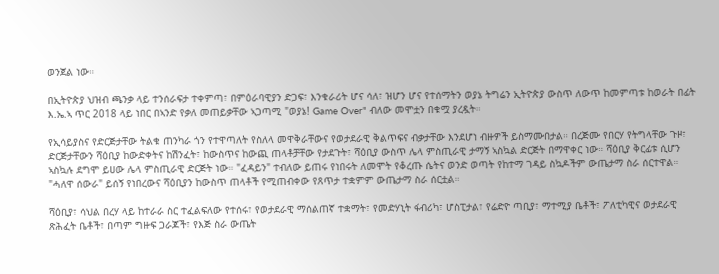ወንጀል ነው።

በኢትዮጵያ ህዝብ ጫንቃ ላይ ተንሰራፍታ ተቀምጣ፣ በምዕራባዊያን ድጋፍ፣ እንቁራሪት ሆና ሳለ፣ ዝሆን ሆና የተሰማትን ወያኔ ትግሬን ኢትዮጵያ ውስጥ ለውጥ ከመምጣቱ ከወራት በፊት እ.ኤ.ኣ ጥር 2018 ላይ ነበር በኣንድ የቃለ መጠይቃቸው ኣጋጣሚ "ወያኔ! Game Over" ብለው መሞቷን በቁሟ ያረዷት።

የኢሳይያስና የድርጅታቸው ትልቁ ጠንካራ ጎን የተዋጣለት የስለላ መዋቅራቸውና የወታደራዊ ቅልጥፍና ብቃታቸው እንደሆነ ብዙዎች ይስማሙበታል። በረጅሙ የበርሃ የትግላቸው ጉዞ፣ ድርጅታቸውን ሻዕቢያ ከውድቀትና ከሽንፈት፣ ከውስጥና ከውጪ ጠላቶቻቸው የታደጉት፣ ሻዕቢያ ውስጥ ሌላ ምስጢራዊ ታማኝ ኣስኳል ድርጅት በማዋቀር ነው። ሻዕቢያ ቅርፊቱ ሲሆን ኣስኳሉ ደግሞ ይሀው ሌላ ምስጢራዊ ድርጅት ነው። "ፈዳይን" ተብለው ይጠሩ የነበሩት ለመሞት የቆረጡ ሴትና ወንድ ወጣት የከተማ ገዳይ ስኳዶችም ውጤታማ ስራ ሰርተዋል። "ሓለዋ ሰውራ" ይሰኝ የነበረውና ሻዕቢያን ከውስጥ ጠላቶች የሚጠብቀው የጸጥታ ተቋምም ውጤታማ ስራ ሰርቷል።

ሻዕቢያ፣ ሳህል በረሃ ላይ ከተራራ ስር ተፈልፍለው የተሰሩ፣ የወታደራዊ ማሰልጠኛ ተቋማት፣ የመድሃኒት ፋብሪካ፣ ሆስፒታል፣ የሬድዮ ጣቢያ፣ ማተሚያ ቤቶች፣ ፖለቲካዊና ወታደራዊ ጽሕፈት ቤቶች፣ በጣም ግዙፍ ጋራጆች፣ የእጅ ስራ ውጤት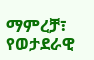ማምረቻ፣ የወታደራዊ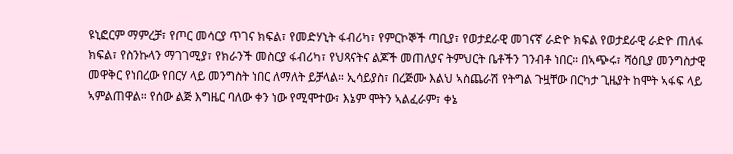ዩኒፎርም ማምረቻ፣ የጦር መሳርያ ጥገና ክፍል፣ የመድሃኒት ፋብሪካ፣ የምርኮኞች ጣቢያ፣ የወታደራዊ መገናኛ ራድዮ ክፍል የወታደራዊ ራድዮ ጠለፋ ክፍል፣ የስንኩላን ማገገሚያ፣ የክራንች መስርያ ፋብሪካ፣ የህጻናትና ልጆች መጠለያና ትምህርት ቤቶችን ገንብቶ ነበር። በኣጭሩ፣ ሻዕቢያ መንግስታዊ መዋቅር የነበረው የበርሃ ላይ መንግስት ነበር ለማለት ይቻላል። ኢሳይያስ፣ በረጅሙ እልህ ኣስጨራሽ የትግል ጉዟቸው በርካታ ጊዜያት ከሞት ኣፋፍ ላይ ኣምልጠዋል። የሰው ልጅ እግዜር ባለው ቀን ነው የሚሞተው፣ እኔም ሞትን ኣልፈራም፣ ቀኔ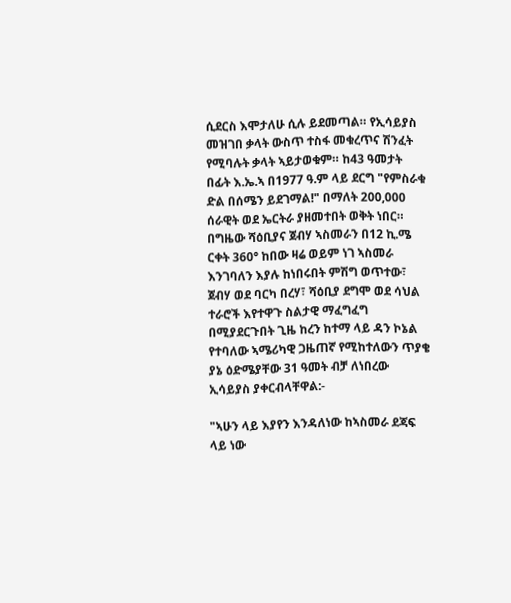ሲደርስ እሞታለሁ ሲሉ ይደመጣል። የኢሳይያስ መዝገበ ቃላት ውስጥ ተስፋ መቁረጥና ሽንፈት የሚባሉት ቃላት ኣይታወቁም። ከ43 ዓመታት በፊት እ.ኤ.ኣ በ1977 ዓ.ም ላይ ደርግ "የምስራቁ ድል በሰሜን ይደገማል!" በማለት 200,000 ሰራዊት ወደ ኤርትራ ያዘመተበት ወቅት ነበር። በግዜው ሻዕቢያና ጀብሃ ኣስመራን በ12 ኪ.ሜ ርቀት 360° ከበው ዛሬ ወይም ነገ ኣስመራ እንገባለን እያሉ ከነበሩበት ምሽግ ወጥተው፣ ጀብሃ ወደ ባርካ በረሃ፣ ሻዕቢያ ደግሞ ወደ ሳህል ተራሮች እየተዋጉ ስልታዊ ማፈግፈግ በሚያደርጉበት ጊዜ ከረን ከተማ ላይ ዳን ኮኔል የተባለው ኣሜሪካዊ ጋዜጠኛ የሚከተለውን ጥያቄ ያኔ ዕድሜያቸው 31 ዓመት ብቻ ለነበረው ኢሳይያስ ያቀርብላቸዋል:-

"ኣሁን ላይ እያየን እንዳለነው ከኣስመራ ደጃፍ ላይ ነው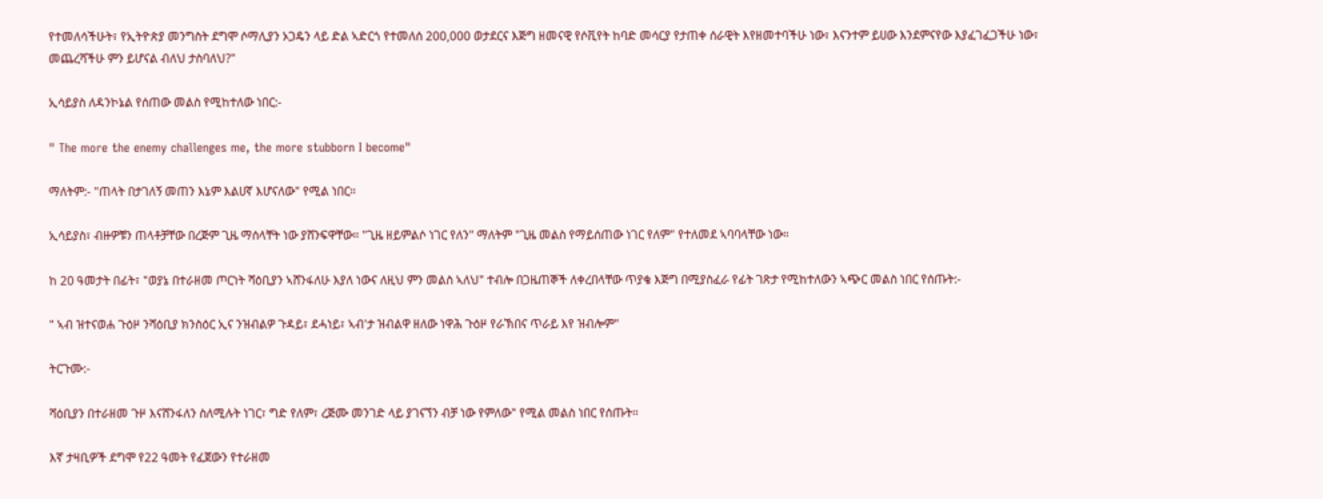የተመለሳችሁት፣ የኢትዮጵያ መንግስት ደግሞ ሶማሊያን ኦጋዴን ላይ ድል ኣድርጎ የተመለሰ 200,000 ወታደርና እጅግ ዘመናዊ የሶቪየት ከባድ መሳርያ የታጠቀ ሰራዊት እየዘመተባችሁ ነው፣ እናንተም ይሀው እንደምናየው እያፈገፈጋችሁ ነው፣ መጨረሻችሁ ምን ይሆናል ብለህ ታስባለህ?"

ኢሳይያስ ለዳንኮኔል የሰጠው መልስ የሚከተለው ነበር:-

" The more the enemy challenges me, the more stubborn I become"

ማለትም:- "ጠላት በታገለኝ መጠን እኔም እልሀኛ እሆናለው" የሚል ነበር።

ኢሳይያስ፣ ብዙዎቹን ጠላቶቻቸው በረጅም ጊዜ ማሰላቸት ነው ያሸንፍዋቸው። "ጊዜ ዘይምልሶ ነገር የለን" ማለትም "ጊዜ መልስ የማይሰጠው ነገር የለም" የተለመደ ኣባባላቸው ነው።

ከ 20 ዓመታት በፊት፣ "ወያኔ በተራዘመ ጦርነት ሻዕቢያን ኣሸንፋለሁ እያለ ነውና ለዚህ ምን መልስ ኣለህ" ተብሎ በጋዜጠኞች ለቀረበላቸው ጥያቄ እጅግ በሚያስፈራ የፊት ገጽታ የሚከተለውን ኣጭር መልስ ነበር የሰጡት:-

" ኣብ ዝተናወሐ ጉዕዞ ንሻዕቢያ ክንስዕር ኢና ንዝብልዎ ጉዳይ፣ ደሓነይ፣ ኣብ'ታ ዝብልዋ ዘለው ነዋሕ ጉዕዞ የራኽበና ጥራይ እየ ዝብሎም"

ትርጉሙ:-

ሻዕቢያን በተራዘመ ጉዞ እናሸንፋለን ስለሚሉት ነገር፣ ግድ የለም፣ ረጅሙ መንገድ ላይ ያገናኘን ብቻ ነው የምለው" የሚል መልስ ነበር የሰጡት።

እኛ ታዛቢዎች ደግሞ የ22 ዓመት የፈጀውን የተራዘመ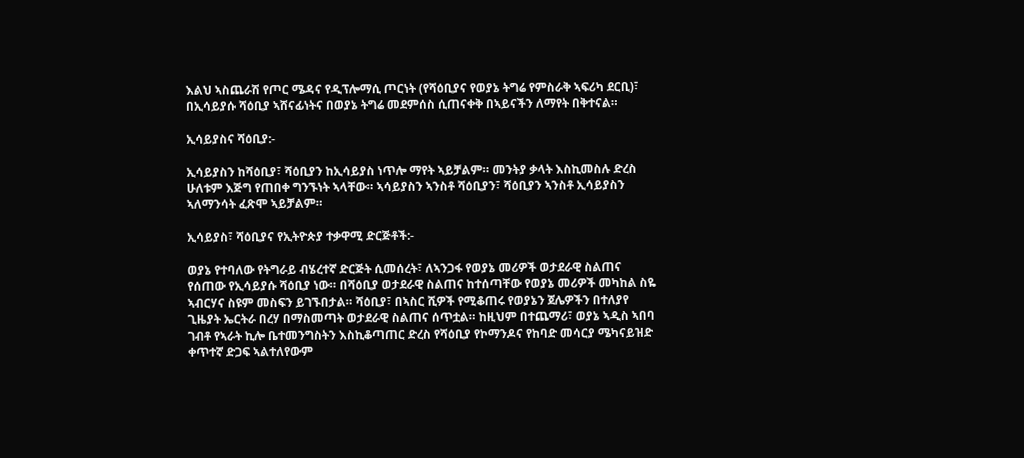እልህ ኣስጨራሽ የጦር ሜዳና የዲፕሎማሲ ጦርነት (የሻዕቢያና የወያኔ ትግሬ የምስራቅ ኣፍሪካ ደርቢ)፣ በኢሳይያሱ ሻዕቢያ ኣሸናፊነትና በወያኔ ትግሬ መደምሰስ ሲጠናቀቅ በኣይናችን ለማየት በቅተናል።

ኢሳይያስና ሻዕቢያ:-

ኢሳይያስን ከሻዕቢያ፣ ሻዕቢያን ከኢሳይያስ ነጥሎ ማየት ኣይቻልም። መንትያ ቃላት እስኪመስሉ ድረስ ሁለቱም እጅግ የጠበቀ ግንኙነት ኣላቸው። ኣሳይያስን ኣንስቶ ሻዕቢያን፣ ሻዕቢያን ኣንስቶ ኢሳይያስን ኣለማንሳት ፈጽሞ ኣይቻልም።

ኢሳይያስ፣ ሻዕቢያና የኢትዮጵያ ተቃዋሚ ድርጅቶች:-

ወያኔ የተባለው የትግራይ ብሄረተኛ ድርጅት ሲመሰረት፣ ለኣንጋፋ የወያኔ መሪዎች ወታደራዊ ስልጠና የሰጠው የኢሳይያሱ ሻዕቢያ ነው። በሻዕቢያ ወታደራዊ ስልጠና ከተሰጣቸው የወያኔ መሪዎች መካከል ስዬ ኣብርሃና ስዩም መስፍን ይገኙበታል። ሻዕቢያ፣ በኣስር ሺዎች የሚቆጠሩ የወያኔን ጀሌዎችን በተለያየ ጊዜያት ኤርትራ በረሃ በማስመጣት ወታደራዊ ስልጠና ሰጥቷል። ከዚህም በተጨማሪ፣ ወያኔ ኣዲስ ኣበባ ገብቶ የኣራት ኪሎ ቤተመንግስትን እስኪቆጣጠር ድረስ የሻዕቢያ የኮማንዶና የከባድ መሳርያ ሜካናይዝድ ቀጥተኛ ድጋፍ ኣልተለየውም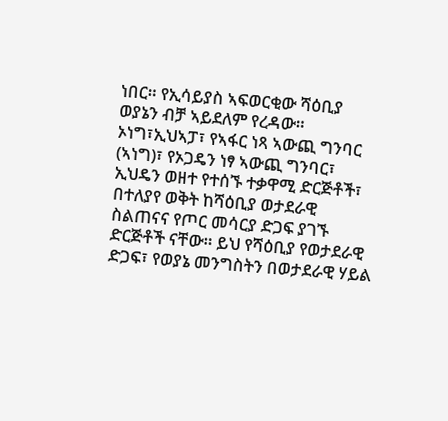ነበር። የኢሳይያስ ኣፍወርቂው ሻዕቢያ ወያኔን ብቻ ኣይደለም የረዳው። ኦነግ፣ኢህኣፓ፣ የኣፋር ነጻ ኣውጪ ግንባር (ኣነግ)፣ የኦጋዴን ነፃ ኣውጪ ግንባር፣ ኢህዴን ወዘተ የተሰኙ ተቃዋሚ ድርጅቶች፣ በተለያየ ወቅት ከሻዕቢያ ወታደራዊ ስልጠናና የጦር መሳርያ ድጋፍ ያገኙ ድርጅቶች ናቸው። ይህ የሻዕቢያ የወታደራዊ ድጋፍ፣ የወያኔ መንግስትን በወታደራዊ ሃይል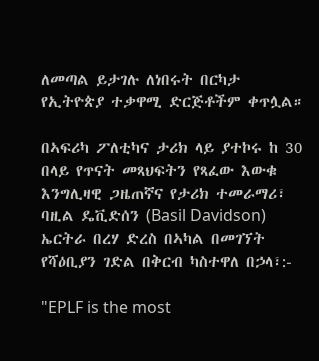ለመጣል ይታገሉ ለነበሩት በርካታ የኢትዮጵያ ተቃዋሚ ድርጅቶችም ቀጥሏል።

በኣፍሪካ ፖለቲካና ታሪክ ላይ ያተኮሩ ከ 30 በላይ የጥናት መጻህፍትን የጻፈው እውቁ እንግሊዛዊ ጋዜጠኛና የታሪክ ተመራማሪ፣ ባዚል ዴቪድሰን (Basil Davidson) ኤርትራ በረሃ ድረስ በኣካል በመገኘት የሻዕቢያን ገድል በቅርብ ካስተዋለ በኃላ፣:-

"EPLF is the most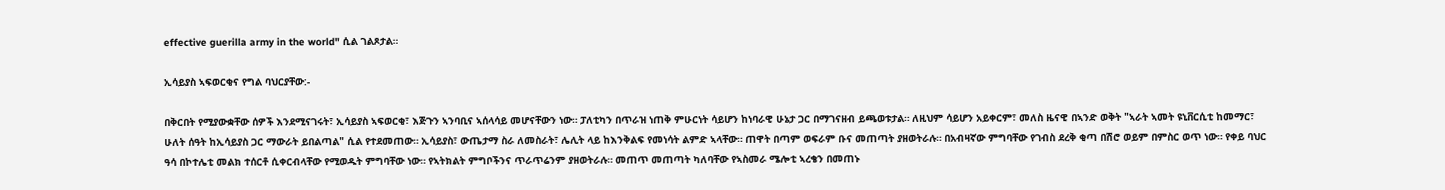effective guerilla army in the world" ሲል ገልጾታል።

ኢሳይያስ ኣፍወርቂና የግል ባህርያቸው:-

በቅርበት የሚያውቋቸው ሰዎች እንደሚናገሩት፣ ኢሳይያስ ኣፍወርቂ፣ እጅጉን ኣንባቢና ኣሰላሳይ መሆናቸውን ነው። ፓለቲካን በጥራዝ ነጠቅ ምሁርነት ሳይሆን ከነባራዊ ሁኔታ ጋር በማገናዘብ ይጫወቱታል። ለዚህም ሳይሆን አይቀርም፣ መለስ ዜናዊ በኣንድ ወቅት "ኣራት ኣመት ዩኒቨርሲቲ ከመማር፣ ሁለት ሰዓት ከኢሳይያስ ጋር ማውራት ይበልጣል" ሲል የተደመጠው። ኢሳይያስ፣ ውጤታማ ስራ ለመስራት፣ ሌሊት ላይ ከእንቅልፍ የመነሳት ልምድ ኣላቸው። ጠዋት በጣም ወፍራም ቡና መጠጣት ያዘወትራሉ። በአብዛኛው ምግባቸው የገብስ ደረቅ ቂጣ በሽሮ ወይም በምስር ወጥ ነው። የቀይ ባህር ዓሳ በኮተሌቲ መልክ ተሰርቶ ሲቀርብላቸው የሚወዱት ምግባቸው ነው። የኣትክልት ምግቦችንና ጥራጥሬንም ያዘወትራሉ። መጠጥ መጠጣት ካለባቸው የኣስመራ ሜሎቲ ኣረቄን በመጠኑ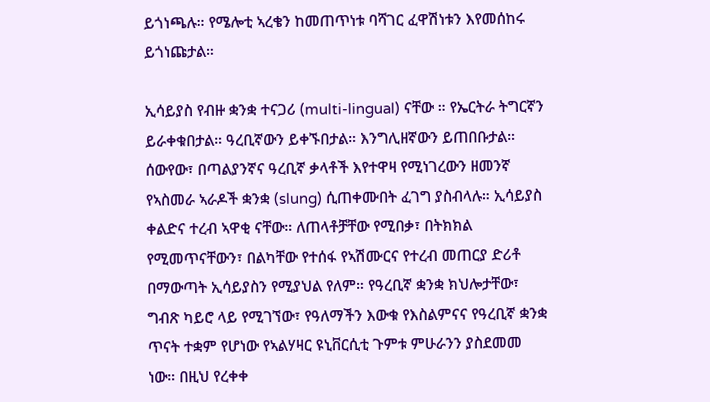ይጎነጫሉ። የሜሎቲ ኣረቄን ከመጠጥነቱ ባሻገር ፈዋሽነቱን እየመሰከሩ ይጎነጩታል።

ኢሳይያስ የብዙ ቋንቋ ተናጋሪ (multi-lingual) ናቸው ። የኤርትራ ትግርኛን ይራቀቁበታል። ዓረቢኛውን ይቀኙበታል። እንግሊዘኛውን ይጠበቡታል። ሰውየው፣ በጣልያንኛና ዓረቢኛ ቃላቶች እየተዋዛ የሚነገረውን ዘመንኛ የኣስመራ ኣራዶች ቋንቋ (slung) ሲጠቀሙበት ፈገግ ያስብላሉ። ኢሳይያስ ቀልድና ተረብ ኣዋቂ ናቸው። ለጠላቶቻቸው የሚበቃ፣ በትክክል የሚመጥናቸውን፣ በልካቸው የተሰፋ የኣሽሙርና የተረብ መጠርያ ድሪቶ በማውጣት ኢሳይያስን የሚያህል የለም። የዓረቢኛ ቋንቋ ክህሎታቸው፣ ግብጽ ካይሮ ላይ የሚገኘው፣ የዓለማችን እውቁ የእስልምናና የዓረቢኛ ቋንቋ ጥናት ተቋም የሆነው የኣልሃዛር ዩኒቨርሲቲ ጉምቱ ምሁራንን ያስደመመ ነው። በዚህ የረቀቀ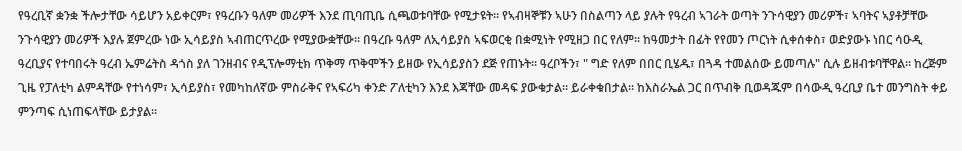የዓረቢኛ ቋንቋ ችሎታቸው ሳይሆን አይቀርም፣ የዓረቡን ዓለም መሪዎች እንደ ጢባጢቤ ሲጫወቱባቸው የሚታዩት። የኣብዛኞቹን ኣሁን በስልጣን ላይ ያሉት የዓረብ ኣገራት ወጣት ንጉሳዊያን መሪዎች፣ ኣባትና ኣያቶቻቸው ንጉሳዊያን መሪዎች እያሉ ጀምረው ነው ኢሳይያስ ኣብጠርጥረው የሚያውቋቸው። በዓረቡ ዓለም ለኢሳይያስ ኣፍወርቂ በቋሚነት የሚዘጋ በር የለም። ከዓመታት በፊት የየመን ጦርነት ሲቀሰቀስ፣ ወድያውኑ ነበር ሳዑዲ ዓረቢያና የተባበሩት ዓረብ ኤምሬትስ ዳጎስ ያለ ገንዘብና የዲፕሎማቲክ ጥቅማ ጥቅሞችን ይዘው የኢሳይያስን ደጅ የጠኑት። ዓረቦችን፣ " ግድ የለም በበር ቢሄዱ፣ በጓዳ ተመልሰው ይመጣሉ" ሲሉ ይዘብቱባቸዋል። ከረጅም ጊዜ የፓለቲካ ልምዳቸው የተነሳም፣ ኢሳይያስ፣ የመካከለኛው ምስራቅና የኣፍሪካ ቀንድ ፖለቲካን እንደ እጃቸው መዳፍ ያውቁታል። ይራቀቁበታል። ከእስራኤል ጋር በጥብቅ ቢወዳጁም በሳውዲ ዓረቢያ ቤተ መንግስት ቀይ ምንጣፍ ሲነጠፍላቸው ይታያል።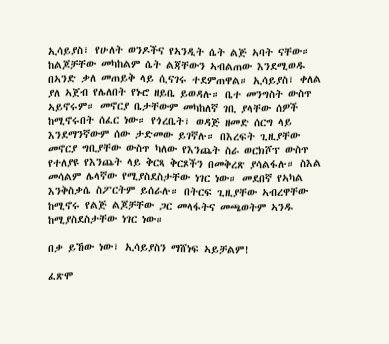ኢሳይያስ፣ የሁለት ወንዶችና የኣንዲት ሴት ልጅ ኣባት ናቸው። ከልጆቻቸው መካከልም ሴት ልጃቸውን ኣብልጠው እንደሚወዱ በኣንድ ቃለ መጠይቅ ላይ ሲናገሩ ተደምጠዋል። ኢሳይያስ፣ ቀለል ያለ ኣጀብ የሌለበት የኑሮ ዘይቤ ይወዳሉ። ቤተ መንግስት ውስጥ ኣይኖሩም። መኖርያ ቤታቸውም መካከለኛ ገቢ ያላቸው ሰዎች ከሚኖሩበት ሰፈር ነው። የጎረቤት፣ ወዳጅ ዘመድ ሰርግ ላይ እንደማንኛውም ሰው ታድመው ይገኛሉ። በእረፍት ጊዚያቸው መኖርያ ግቢያቸው ውስጥ ካለው የእንጨት ስራ ወርክሾፕ ውስጥ የተለያዩ የእንጨት ላይ ቅርጻ ቅርጾችን በመቅረጽ ያሳልፋሉ። ስእል መሳልም ሌላኛው የሚያስደስታቸው ነገር ነው። መደበኛ የኣካል እንቅስቃሴ ስፖርትም ይሰራሉ። በትርፍ ጊዚያቸው ኣብረዋቸው ከሚኖሩ የልጅ ልጆቻቸው ጋር መላፋትና መጫወትም ኣንዱ ከሚያስደስታቸው ነገር ነው።

በቃ ይኸው ነው፣ ኢሳይያስን ማሸነፍ ኣይቻልም!

ፈጽሞ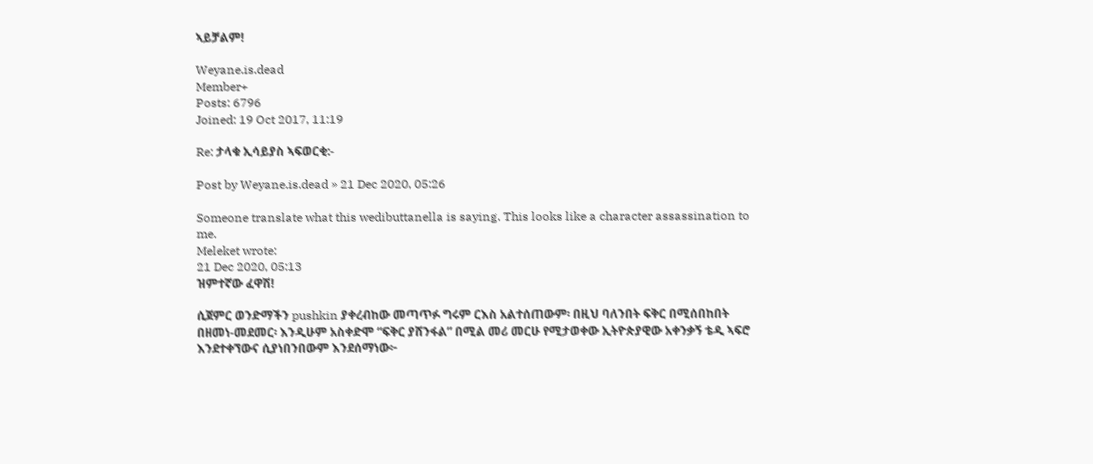ኣይቻልም!

Weyane.is.dead
Member+
Posts: 6796
Joined: 19 Oct 2017, 11:19

Re: ታላቁ ኢሳይያስ ኣፍወርቂ:-

Post by Weyane.is.dead » 21 Dec 2020, 05:26

Someone translate what this wedibuttanella is saying. This looks like a character assassination to me.
Meleket wrote:
21 Dec 2020, 05:13
ዝምተኛው ፈዋሽ!

ሲጀምር ወንድማችን pushkin ያቀረብከው መጣጥፉ ግሩም ርእስ አልተሰጠውም፡ በዚህ ባለንበት ፍቅር በሚሰበከበት በዘመነ-መደመር፡ እንዲሁም አስቀድሞ “ፍቅር ያሸንፋል” በሚል መሪ መርሁ የሚታወቀው ኢትዮጵያዊው አቀንቃኝ ቴዲ ኣፍሮ እንደተቀኘውና ሲያነበንበውም እንደሰማነው፦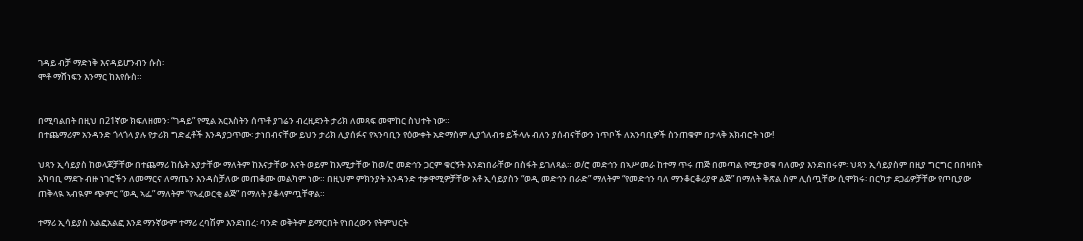ገዳይ ብቻ ማድነቅ እናዳይሆንብን ሱስ፡
ሞቶ ማሸነፍን እንማር ከእየሱስ።


በሚባልበት በዚህ በ21ኛው ክፍለዘመን፡ “ገዳይ” የሚል አርእስትን ሰጥቶ ያገሬን ብረዚደንት ታሪክ ለመጻፍ መሞከር ስህተት ነው።
በተጨማሪም አንዳንድ ጎላጎላ ያሉ የታሪክ ግድፈቶች እንዳያጋጥሙ፡ ታነበብናቸው ይህን ታሪክ ሊያሰፉና የኣንባቢን የዕውቀት አድማስም ሊያጎለብቱ ይችላሉ ብለን ያሰብናቸውን ነጥቦች ለአንባቢዎች ስንጠቁም በታላቅ አክብሮት ነው!

ህጻን ኢሳይያስ ከወላጆቻቸው በተጨማሪ ከሴት አያታቸው ማለትም ከእናታቸው እናት ወይም ከእሚታቸው ከወ/ሮ መድኅን ጋርም ቁርኝት እንደነበራቸው በስፋት ይገለጻል። ወ/ሮ መድኅን በኣሥመራ ከተማ ጥሩ ጠጅ በመጣል የሚታወቁ ባለሙያ እንደነበሩም፡ ህጻን ኢሳይያስም በዚያ ግርግር በበዛበት አካባቢ ማደጉ ብዙ ነገሮችን ለመማርና ለማጤን እንዳስቻለው መጠቆሙ መልካም ነው። በዚህም ምክንያት አንዳንድ ተቃዋሚዎቻቸው አቶ ኢሳይያስን “ወዲ መድኅን በራድ” ማለትም “የመድኅን ባለ ማንቆርቆሪያዋ ልጅ” በማለት ቅጽል ስም ሊሰጧቸው ሲሞክሩ፡ በርካታ ደጋፊዎቻቸው የጦቢያው ጠቅላዪ ኣብዪም ጭምር “ወዲ ኣፌ” ማለትም “የኣፈወርቂ ልጅ” በማለት ያቆላምጧቸዋል።

ተማሪ ኢሳይያስ አልፎአልፎ እንደ ማንኛውም ተማሪ ረባሽም እንደነበረ፡ ባንድ ወቅትም ይማርበት የነበረውን የትምህርት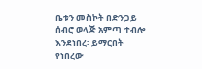ቤቱን መስኮት በድንጋይ ሰብሮ ወላጅ አምጣ ተብሎ እንደነበረ፡ ይማርበት የነበረው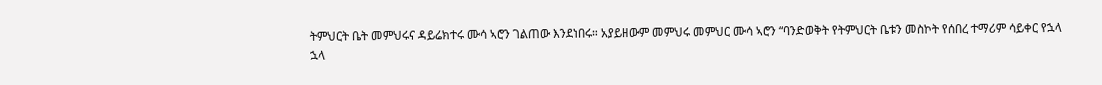ትምህርት ቤት መምህሩና ዳይሬክተሩ ሙሳ ኣሮን ገልጠው እንደነበሩ። አያይዘውም መምህሩ መምህር ሙሳ ኣሮን “ባንድወቅት የትምህርት ቤቱን መስኮት የሰበረ ተማሪም ሳይቀር የኋላ ኋላ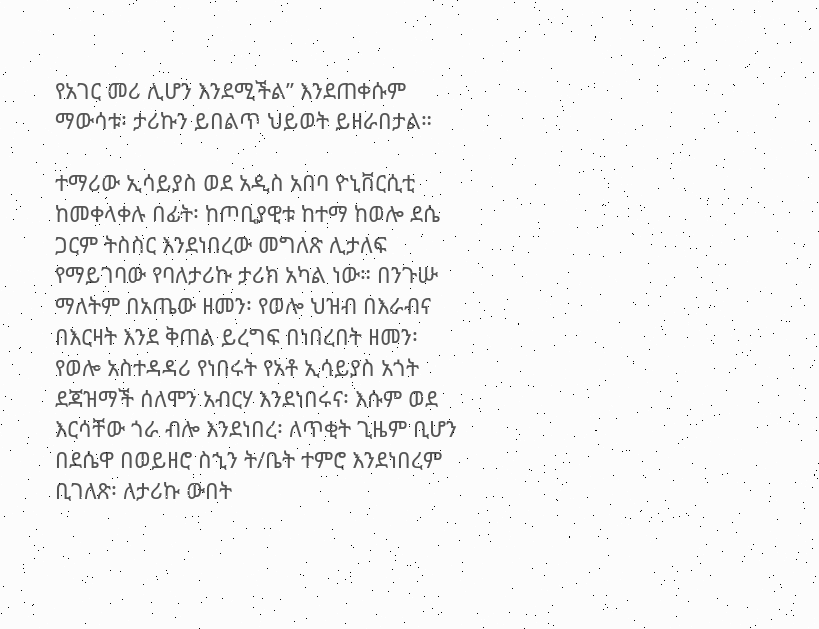የአገር መሪ ሊሆን እንደሚችል” እንደጠቀሱም ማውሳቱ፡ ታሪኩን ይበልጥ ህይወት ይዘራበታል።

ተማሪው ኢሳይያስ ወደ አዲስ አበባ ዮኒቨርሲቲ ከመቀላቀሉ በፊት፡ ከጦቢያዊቱ ከተማ ከወሎ ደሴ ጋርም ትስስር እንደነበረው መግለጽ ሊታለፍ የማይገባው የባለታሪኩ ታሪክ አካል ነው። በንጉሡ ማለትም በአጤው ዘመን፡ የወሎ ህዝብ በእራብና በእርዛት እንደ ቅጠል ይረግፍ በነበረበት ዘመን፡ የወሎ አስተዳዳሪ የነበሩት የአቶ ኢሳይያስ አጎት ደጃዝማች ሰለሞን አብርሃ እንደነበሩና፡ እሱም ወደ እርሳቸው ጎራ ብሎ እንደነበረ፡ ለጥቂት ጊዜም ቢሆን በደሴዋ በወይዘሮ ስኂን ት/ቤት ተምሮ እንደነበረም ቢገለጽ፡ ለታሪኩ ውበት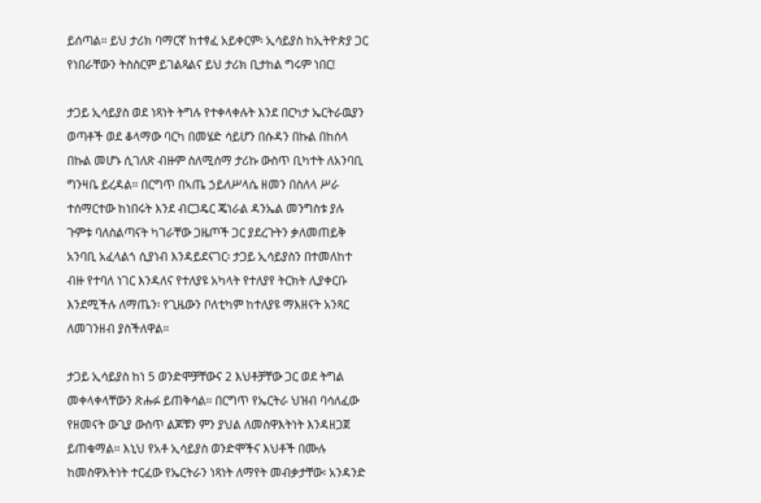ይሰጣል። ይህ ታሪክ ባማርኛ ከተፃፈ አይቀርም፡ ኢሳይያስ ከኢትዮጵያ ጋር የነበራቸውን ትስስርም ይገልጻልና ይህ ታሪክ ቢታከል ግሩም ነበር!

ታጋይ ኢሳይያስ ወደ ነጻነት ትግሉ የተቀላቀሉት እንደ በርካታ ኤርትራዉያን ወጣቶች ወደ ቆላማው ባርካ በመሄድ ሳይሆን በሱዳን በኩል በከሰላ በኩል መሆኑ ሲገለጽ ብዙም ስለሚሰማ ታሪኩ ውስጥ ቢካተት ለአንባቢ ግንዛቤ ይረዳል። በርግጥ በኣጤ ኃይለሥላሴ ዘመን በስለላ ሥራ ተሰማርተው ከነበሩት እንደ ብርጋዴር ጄነራል ዳንኤል መንግስቱ ያሉ ጉምቱ ባለስልጣናት ካገራቸው ጋዜጦች ጋር ያደረጉትን ቃለመጠይቅ አንባቢ አፈላልጎ ሲያነብ እንዳይደናገር፡ ታጋይ ኢሳይያስን በተመለከተ ብዙ የተባለ ነገር እንዳለና የተለያዩ አካላት የተለያየ ትርክት ሊያቀርቡ እንደሚችሉ ለማጤን፡ የጊዜውን ቦለቲካም ከተለያዩ ማእዘናት አንጻር ለመገንዘብ ያስችለዋል።

ታጋይ ኢሳይያስ ከነ 5 ወንድሞቻቸውና 2 እህቶቻቸው ጋር ወደ ትግል መቀላቀላቸውን ጽሑፉ ይጠቅሳል። በርግጥ የኤርትራ ህዝብ ባሳለፈው የዘመናት ውጊያ ውስጥ ልጆቹን ምን ያህል ለመስዋእትነት እንዳዘጋጀ ይጠቁማል። እኒህ የአቶ ኢሳይያስ ወንድሞችና እህቶች በሙሉ ከመስዋእትነት ተርፈው የኤርትራን ነጻነት ለማየት መብቃታቸው፡ አንዳንድ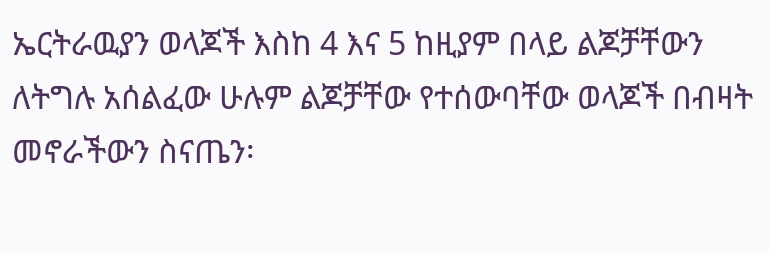ኤርትራዉያን ወላጆች እስከ 4 እና 5 ከዚያም በላይ ልጆቻቸውን ለትግሉ አሰልፈው ሁሉም ልጆቻቸው የተሰውባቸው ወላጆች በብዛት መኖራችውን ስናጤን፡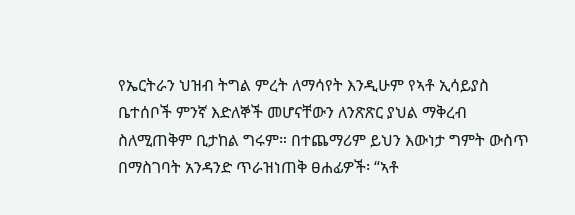የኤርትራን ህዝብ ትግል ምረት ለማሳየት እንዲሁም የኣቶ ኢሳይያስ ቤተሰቦች ምንኛ እድለኞች መሆናቸውን ለንጽጽር ያህል ማቅረብ ስለሚጠቅም ቢታከል ግሩም። በተጨማሪም ይህን እውነታ ግምት ውስጥ በማስገባት አንዳንድ ጥራዝነጠቅ ፀሐፊዎች፡ “ኣቶ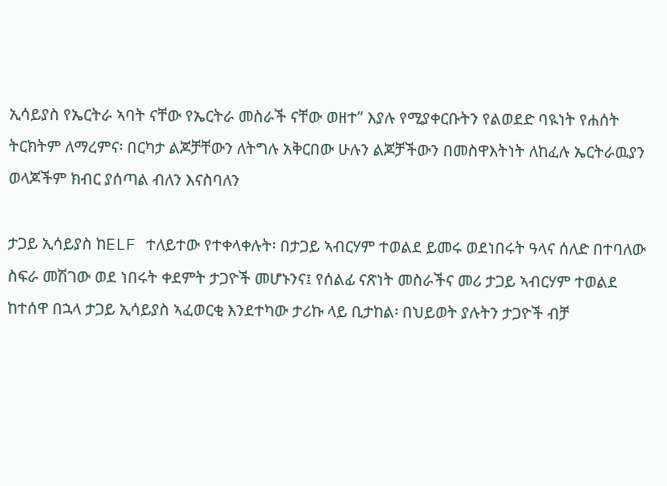ኢሳይያስ የኤርትራ ኣባት ናቸው የኤርትራ መስራች ናቸው ወዘተ” እያሉ የሚያቀርቡትን የልወደድ ባዪነት የሐሰት ትርክትም ለማረምና፡ በርካታ ልጆቻቸውን ለትግሉ አቅርበው ሁሉን ልጆቻችውን በመስዋእትነት ለከፈሉ ኤርትራዉያን ወላጆችም ክብር ያሰጣል ብለን እናስባለን

ታጋይ ኢሳይያስ ከELF ተለይተው የተቀላቀሉት፡ በታጋይ ኣብርሃም ተወልደ ይመሩ ወደነበሩት ዓላና ሰለድ በተባለው ስፍራ መሽገው ወደ ነበሩት ቀደምት ታጋዮች መሆኑንና፤ የሰልፊ ናጽነት መስራችና መሪ ታጋይ ኣብርሃም ተወልደ ከተሰዋ በኋላ ታጋይ ኢሳይያስ ኣፈወርቂ እንደተካው ታሪኩ ላይ ቢታከል፡ በህይወት ያሉትን ታጋዮች ብቻ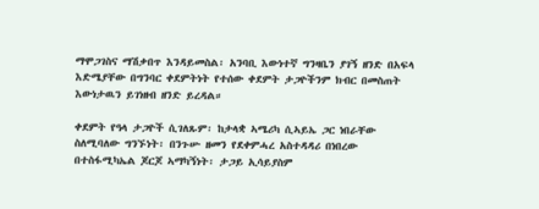ማሞጋገስና ማሽቃበጥ እንዳይመስል፡ አንባቢ እውነተኛ ግንዛቤን ያገኝ ዘንድ በአፍላ እድሜያቸው በግንባር ቀደምትነት የተሰው ቀደምት ታጋዮችንም ክብር በመስጠት እውነታዉን ይገነዘብ ዘንድ ይረዳል።

ቀደምት የዓላ ታጋዮች ሲገለጹም፡ ከታላቋ ኣሜሪካ ሲኣይኤ ጋር ነበራቸው ስለሚባለው ግንኙነት፡ በንጉሡ ዘመን የደቀምሓረ አስተዳዳሪ በነበረው በተስፋሚካኤል ጆርጆ ኣማካኝነት፡ ታጋይ ኢሳይያስም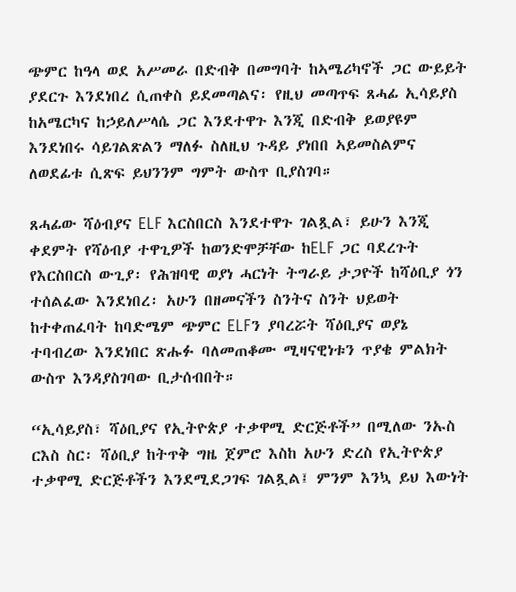ጭምር ከዓላ ወደ አሥመራ በድብቅ በመግባት ከኣሜሪካኖች ጋር ውይይት ያደርጉ እንደነበረ ሲጠቀስ ይደመጣልና፡ የዚህ መጣጥፍ ጸሓፊ ኢሳይያስ ከአሜርካና ከኃይለሥላሴ ጋር እንደተዋጉ እንጂ በድብቅ ይወያዩም እንደነበሩ ሳይገልጽልን ማለፉ ስለዚህ ጉዳይ ያነበበ ኣይመስልምና ለወደፊቱ ሲጽፍ ይህንንም ግምት ውስጥ ቢያስገባ።

ጸሓፊው ሻዕብያና ELF እርስበርስ እንደተዋጉ ገልጿል፣ ይሁን እንጂ ቀደምት የሻዕብያ ተዋጊዎች ከወንድሞቻቸው ከELF ጋር ባደረጉት የእርስበርስ ውጊያ፡ የሕዝባዊ ወያነ ሓርነት ትግራይ ታጋዮች ከሻዕቢያ ጎን ተሰልፈው እንደነበረ፡ አሁን በዘመናችን ስንትና ስንት ህይወት ከተቀጠፈባት ከባድሜም ጭምር ELFን ያባረሯት ሻዕቢያና ወያኔ ተባብረው እንደነበር ጽሑፉ ባለመጠቆሙ ሚዛናዊነቱን ጥያቄ ምልክት ውስጥ እንዳያስገባው ቢታሰብበት።

“ኢሳይያስ፣ ሻዕቢያና የኢትዮጵያ ተቃዋሚ ድርጅቶች” በሚለው ንኡስ ርእስ ስር፡ ሻዕቢያ ከትጥቅ ግዜ ጀምሮ እስከ አሁን ድረስ የኢትዮጵያ ተቃዋሚ ድርጅቶችን እንደሚደጋገፍ ገልጿል፤ ምንም እንኳ ይህ እውነት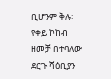ቢሆንም ቅሉ፡ የቀይ ኮከብ ዘመቻ በተባለው ደርጉ ሻዕቢያን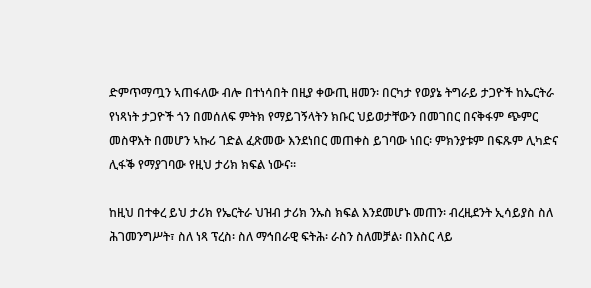ድምጥማጧን ኣጠፋለው ብሎ በተነሳበት በዚያ ቀውጢ ዘመን፡ በርካታ የወያኔ ትግራይ ታጋዮች ከኤርትራ የነጻነት ታጋዮች ጎን በመሰለፍ ምትክ የማይገኝላትን ክቡር ህይወታቸውን በመገበር በናቅፋም ጭምር መስዋእት በመሆን ኣኩሪ ገድል ፈጽመው እንደነበር መጠቀስ ይገባው ነበር፡ ምክንያቱም በፍጹም ሊካድና ሊፋቕ የማያገባው የዚህ ታሪክ ክፍል ነውና።

ከዚህ በተቀረ ይህ ታሪክ የኤርትራ ህዝብ ታሪክ ንኡስ ክፍል እንደመሆኑ መጠን፡ ብረዚደንት ኢሳይያስ ስለ ሕገመንግሥት፣ ስለ ነጻ ፕረስ፡ ስለ ማኅበራዊ ፍትሕ፡ ራስን ስለመቻል፡ በእስር ላይ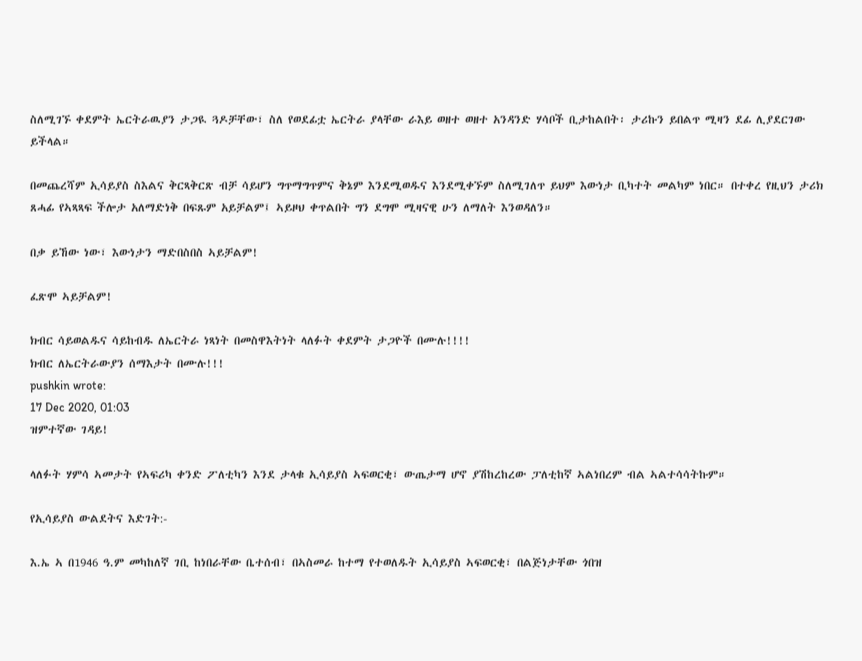ስለሚገኙ ቀደምት ኤርትራዉያን ታጋዪ ጓዶቻቸው፣ ስለ የወደፊቷ ኤርትራ ያላቸው ራእይ ወዘተ ወዘተ አንዳንድ ሃሳቦች ቢታከልበት፡ ታሪኩን ይበልጥ ሚዛን ደፊ ሊያደርገው ይችላል።

በመጨረሻም ኢሳይያስ ስእልና ቅርጻቅርጽ ብቻ ሳይሆን ግጥማግጥምና ቅኔም እንደሚወዱና እንደሚቀኙም ስለሚገለጥ ይህም እውነታ ቢካተት መልካም ነበር። በተቀረ የዚህን ታሪክ ጸሓፊ የኣጻጻፍ ችሎታ አለማድነቅ በፍጹም አይቻልም፤ ኣይዞህ ቀጥልበት ግን ደግሞ ሚዛናዊ ሁን ለማለት እንወዳለን።

በቃ ይኸው ነው፣ እውነታን ማድበስበስ ኣይቻልም!

ፈጽሞ ኣይቻልም!

ክብር ሳይወልዱና ሳይከብዱ ለኤርትራ ነጻነት በመስዋእትነት ላለፉት ቀደምት ታጋዮች በሙሉ!!!!
ክብር ለኤርትራውያን ሰማእታት በሙሉ!!!
pushkin wrote:
17 Dec 2020, 01:03
ዝምተኛው ገዳይ!

ላለፉት ሃምሳ ኣመታት የኣፍሪካ ቀንድ ፖለቲካን እንደ ታላቁ ኢሳይያስ ኣፍወርቂ፣ ውጤታማ ሆኖ ያሽከረከረው ፓለቲከኛ ኣልነበረም ብል ኣልተሳሳትኩም።

የኢሳይያስ ውልደትና እድገት:-

እ.ኤ ኣ በ1946 ዓ.ም መካከለኛ ገቢ ከነበራቸው ቤተሰብ፣ በኣስመራ ከተማ የተወለዱት ኢሳይያስ ኣፍወርቂ፣ በልጅነታቸው ጎበዝ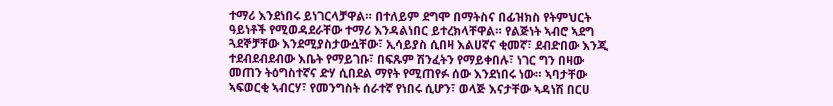ተማሪ እንደነበሩ ይነገርላቻዋል። በተለይም ደግሞ በማትስና በፊዝክስ የትምህርት ዓይነቶች የሚወዳደራቸው ተማሪ እንዳልነበር ይተረክላቸዋል። የልጅነት ኣብሮ ኣደግ ጓደኞቻቸው እንደሚያስታውሷቸው፣ ኢሳይያስ ሲበዛ እልሀኛና ቂመኛ፣ ደብድበው እንጂ ተደብደብደብው እቤት የማይገቡ፣ በፍጹም ሽንፈትን የማይቀበሉ፣ ነገር ግን በዛው መጠን ትዕግስተኛና ድሃ ሲበደል ማየት የሚጠየፉ ሰው እንደነበሩ ነው። ኣባታቸው ኣፍወርቂ ኣብርሃ፣ የመንግስት ሰራተኛ የነበሩ ሲሆን፣ ወላጅ እናታቸው ኣዳነሽ በርሀ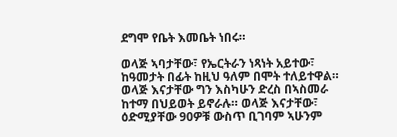ደግሞ የቤት እመቤት ነበሩ።

ወላጅ ኣባታቸው፣ የኤርትራን ነጻነት አይተው፣ ከዓመታት በፊት ከዚህ ዓለም በሞት ተለይተዋል። ወላጅ እናታቸው ግን እስካሁን ድረስ በኣስመራ ከተማ በህይወት ይኖራሉ። ወላጅ እናታቸው፣ ዕድሚያቸው 90ዎቹ ውስጥ ቢገባም ኣሁንም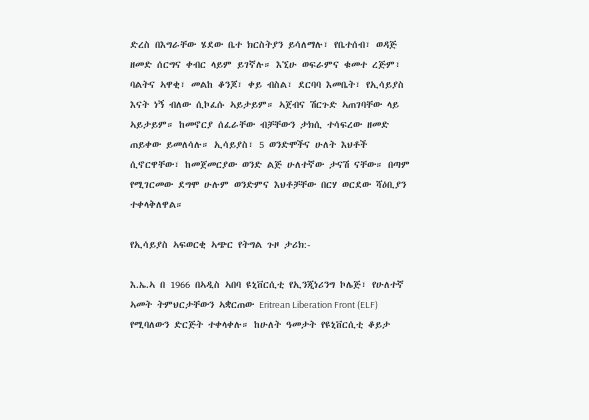ድረስ በእግራቸው ሄደው ቤተ ክርስትያን ይሳለማሉ፣ የቤተሰብ፣ ወዳጅ ዘመድ ሰርግና ቀብር ላይም ይገኛሉ። እኚሁ ወፍራምና ቁመተ ረጅም፣ ባልትና ኣዋቂ፣ መልከ ቆንጆ፣ ቀይ ብስል፣ ደርባባ እመቤት፣ የኢሳይያስ እናት ነኝ ብለው ሲኮፈሱ ኣይታይም። ኣጀብና ሽርጉድ ኣጠገባቸው ላይ ኣይታይም። ከመኖርያ ሰፈራቸው ብቻቸውን ታክሲ ተሳፍረው ዘመድ ጠይቀው ይመለሳሉ። ኢሳይያስ፣ 5 ወንድሞችና ሁለት እህቶች ሲኖርዋቸው፣ ከመጀመርያው ወንድ ልጅ ሁለተኛው ታናሽ ናቸው። በጣም የሚገርመው ደግሞ ሁሉም ወንድምና እህቶቻቸው በርሃ ወርደው ሻዕቢያን ተቀላቅለዋል።

የኢሳይያስ ኣፍወርቂ ኣጭር የትግል ጉዞ ታሪክ:-

እ.ኤ.ኣ በ 1966 በኣዲስ ኣበባ ዩኒቨርሲቲ የኢንጂነሪንግ ኮሌጅ፣ የሁለተኛ ኣመት ትምህርታቸውን ኣቋርጠው Eritrean Liberation Front (ELF) የሚባለውን ድርጅት ተቀላቀሉ። ከሁለት ዓመታት የዩኒቨርሲቲ ቆይታ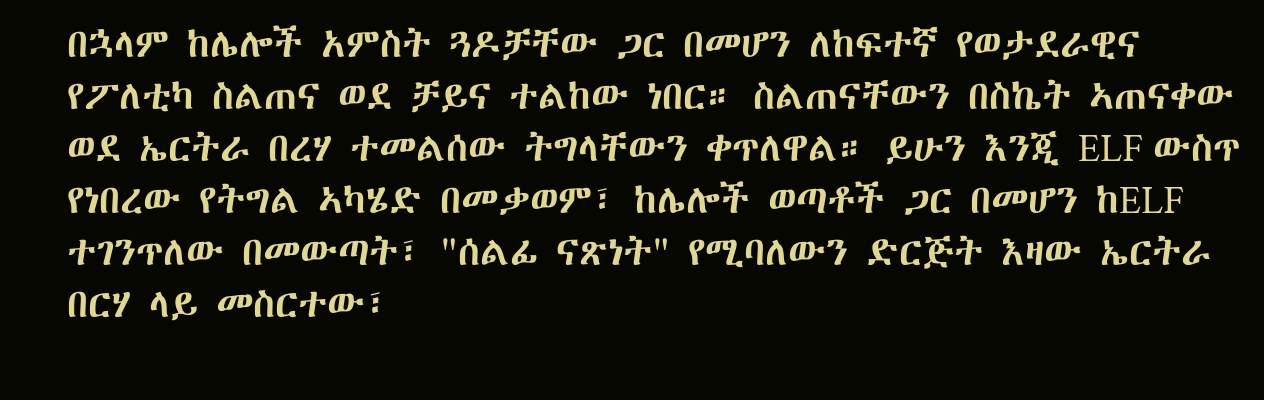በኋላም ከሌሎች አምስት ጓዶቻቸው ጋር በመሆን ለከፍተኛ የወታደራዊና የፖለቲካ ስልጠና ወደ ቻይና ተልከው ነበር። ስልጠናቸውን በስኬት ኣጠናቀው ወደ ኤርትራ በረሃ ተመልሰው ትግላቸውን ቀጥለዋል። ይሁን እንጂ ELF ውስጥ የነበረው የትግል ኣካሄድ በመቃወም፣ ከሌሎች ወጣቶች ጋር በመሆን ከELF ተገንጥለው በመውጣት፣ "ሰልፊ ናጽነት" የሚባለውን ድርጅት እዛው ኤርትራ በርሃ ላይ መስርተው፣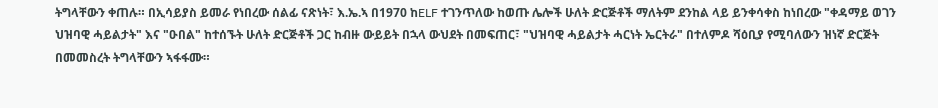ትግላቸውን ቀጠሉ። በኢሳይያስ ይመራ የነበረው ሰልፊ ናጽነት፣ እ.ኤ.ኣ በ1970 ከELF ተገንጥለው ከወጡ ሌሎች ሁለት ድርጅቶች ማለትም ደንከል ላይ ይንቀሳቀስ ከነበረው "ቀዳማይ ወገን ህዝባዊ ሓይልታት" እና "ዑበል" ከተሰኙት ሁለት ድርጅቶች ጋር ከብዙ ውይይት በኋላ ውህደት በመፍጠር፣ "ህዝባዊ ሓይልታት ሓርነት ኤርትራ" በተለምዶ ሻዕቢያ የሚባለውን ዝነኛ ድርጅት በመመስረት ትግላቸውን ኣፋፋሙ።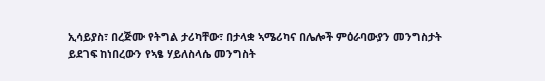ኢሳይያስ፣ በረጅሙ የትግል ታሪካቸው፣ በታላቋ ኣሜሪካና በሌሎች ምዕራባውያን መንግስታት ይደገፍ ከነበረውን የኣፄ ሃይለስላሴ መንግስት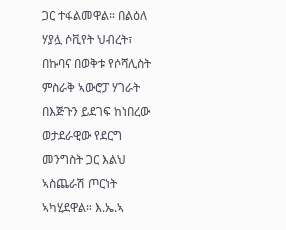ጋር ተፋልመዋል። በልዕለ ሃያሏ ሶቪየት ህብረት፣ በኩባና በወቅቱ የሶሻሊስት ምስራቅ ኣውሮፓ ሃገራት በእጅጉን ይደገፍ ከነበረው ወታደራዊው የደርግ መንግስት ጋር እልህ ኣስጨራሽ ጦርነት ኣካሂደዋል። እ.ኤ.ኣ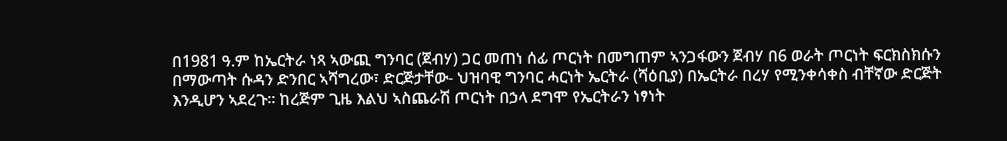በ1981 ዓ.ም ከኤርትራ ነጻ ኣውጪ ግንባር (ጀብሃ) ጋር መጠነ ሰፊ ጦርነት በመግጠም ኣንጋፋውን ጀብሃ በ6 ወራት ጦርነት ፍርክስክሱን በማውጣት ሱዳን ድንበር ኣሻግረው፣ ድርጅታቸው- ህዝባዊ ግንባር ሓርነት ኤርትራ (ሻዕቢያ) በኤርትራ በረሃ የሚንቀሳቀስ ብቸኛው ድርጅት እንዲሆን ኣደረጉ። ከረጅም ጊዜ እልህ ኣስጨራሽ ጦርነት በኃላ ደግሞ የኤርትራን ነፃነት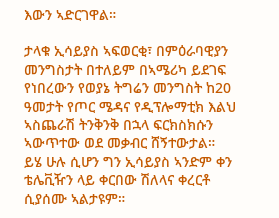እውን ኣድርገዋል።

ታላቁ ኢሳይያስ ኣፍወርቂ፣ በምዕራባዊያን መንግስታት በተለይም በኣሜሪካ ይደገፍ የነበረውን የወያኔ ትግሬን መንግስት ከ20 ዓመታት የጦር ሜዳና የዲፕሎማቲክ እልህ ኣስጨራሽ ትንቅንቅ በኋላ ፍርክስክሱን ኣውጥተው ወደ መቃብር ሸኝተውታል። ይሄ ሁሉ ሲሆን ግን ኢሳይያስ ኣንድም ቀን ቴሌቪዥን ላይ ቀርበው ሽለላና ቀረርቶ ሲያሰሙ ኣልታዩም።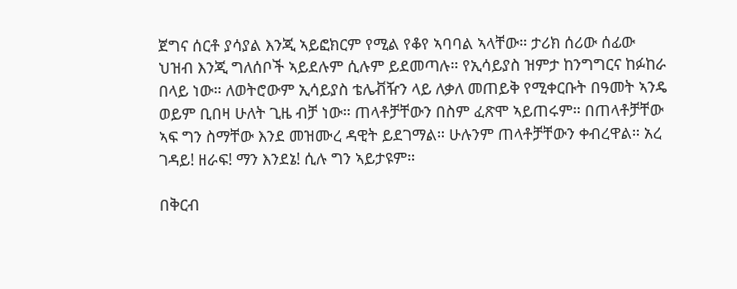ጀግና ሰርቶ ያሳያል እንጂ ኣይፎክርም የሚል የቆየ ኣባባል ኣላቸው። ታሪክ ሰሪው ሰፊው ህዝብ እንጂ ግለሰቦች ኣይደሉም ሲሉም ይደመጣሉ። የኢሳይያስ ዝምታ ከንግግርና ከፉከራ በላይ ነው። ለወትሮውም ኢሳይያስ ቴሌቭዥን ላይ ለቃለ መጠይቅ የሚቀርቡት በዓመት ኣንዴ ወይም ቢበዛ ሁለት ጊዜ ብቻ ነው። ጠላቶቻቸውን በስም ፈጽሞ ኣይጠሩም። በጠላቶቻቸው ኣፍ ግን ስማቸው እንደ መዝሙረ ዳዊት ይደገማል። ሁሉንም ጠላቶቻቸውን ቀብረዋል። አረ ገዳይ! ዘራፍ! ማን እንደኔ! ሲሉ ግን ኣይታዩም።

በቅርብ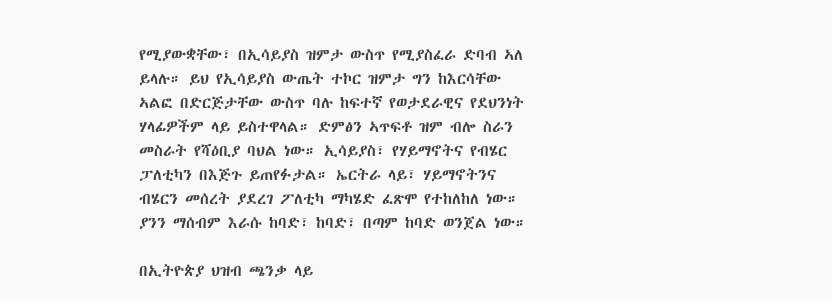የሚያውቋቸው፣ በኢሳይያስ ዝምታ ውስጥ የሚያስፈራ ድባብ ኣለ ይላሉ። ይህ የኢሳይያስ ውጤት ተኮር ዝምታ ግን ከእርሳቸው ኣልፎ በድርጅታቸው ውስጥ ባሉ ከፍተኛ የወታደራዊና የደህንነት ሃላፊዎችም ላይ ይስተዋላል። ድምፅን ኣጥፍቶ ዝም ብሎ ስራን መስራት የሻዕቢያ ባህል ነው። ኢሳይያስ፣ የሃይማኖትና የብሄር ፓለቲካን በእጅጉ ይጠየፉታል። ኤርትራ ላይ፣ ሃይማኖትንና ብሄርን መሰረት ያደረገ ፖለቲካ ማካሄድ ፈጽሞ የተከለከለ ነው። ያንን ማሰብም እራሱ ከባድ፣ ከባድ፣ በጣም ከባድ ወንጀል ነው።

በኢትዮጵያ ህዝብ ጫንቃ ላይ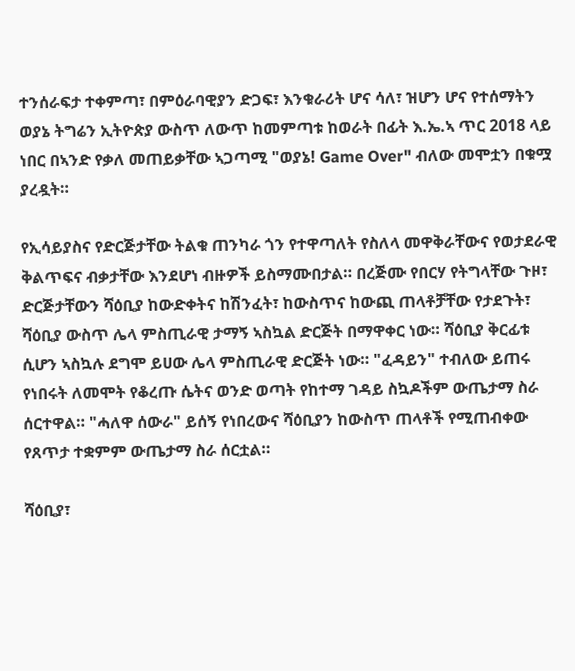ተንሰራፍታ ተቀምጣ፣ በምዕራባዊያን ድጋፍ፣ እንቁራሪት ሆና ሳለ፣ ዝሆን ሆና የተሰማትን ወያኔ ትግሬን ኢትዮጵያ ውስጥ ለውጥ ከመምጣቱ ከወራት በፊት እ.ኤ.ኣ ጥር 2018 ላይ ነበር በኣንድ የቃለ መጠይቃቸው ኣጋጣሚ "ወያኔ! Game Over" ብለው መሞቷን በቁሟ ያረዷት።

የኢሳይያስና የድርጅታቸው ትልቁ ጠንካራ ጎን የተዋጣለት የስለላ መዋቅራቸውና የወታደራዊ ቅልጥፍና ብቃታቸው እንደሆነ ብዙዎች ይስማሙበታል። በረጅሙ የበርሃ የትግላቸው ጉዞ፣ ድርጅታቸውን ሻዕቢያ ከውድቀትና ከሽንፈት፣ ከውስጥና ከውጪ ጠላቶቻቸው የታደጉት፣ ሻዕቢያ ውስጥ ሌላ ምስጢራዊ ታማኝ ኣስኳል ድርጅት በማዋቀር ነው። ሻዕቢያ ቅርፊቱ ሲሆን ኣስኳሉ ደግሞ ይሀው ሌላ ምስጢራዊ ድርጅት ነው። "ፈዳይን" ተብለው ይጠሩ የነበሩት ለመሞት የቆረጡ ሴትና ወንድ ወጣት የከተማ ገዳይ ስኳዶችም ውጤታማ ስራ ሰርተዋል። "ሓለዋ ሰውራ" ይሰኝ የነበረውና ሻዕቢያን ከውስጥ ጠላቶች የሚጠብቀው የጸጥታ ተቋምም ውጤታማ ስራ ሰርቷል።

ሻዕቢያ፣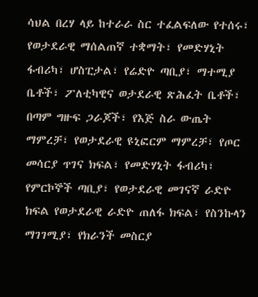ሳህል በረሃ ላይ ከተራራ ስር ተፈልፍለው የተሰሩ፣ የወታደራዊ ማሰልጠኛ ተቋማት፣ የመድሃኒት ፋብሪካ፣ ሆስፒታል፣ የሬድዮ ጣቢያ፣ ማተሚያ ቤቶች፣ ፖለቲካዊና ወታደራዊ ጽሕፈት ቤቶች፣ በጣም ግዙፍ ጋራጆች፣ የእጅ ስራ ውጤት ማምረቻ፣ የወታደራዊ ዩኒፎርም ማምረቻ፣ የጦር መሳርያ ጥገና ክፍል፣ የመድሃኒት ፋብሪካ፣ የምርኮኞች ጣቢያ፣ የወታደራዊ መገናኛ ራድዮ ክፍል የወታደራዊ ራድዮ ጠለፋ ክፍል፣ የስንኩላን ማገገሚያ፣ የክራንች መስርያ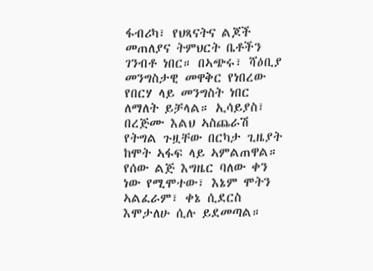ፋብሪካ፣ የህጻናትና ልጆች መጠለያና ትምህርት ቤቶችን ገንብቶ ነበር። በኣጭሩ፣ ሻዕቢያ መንግስታዊ መዋቅር የነበረው የበርሃ ላይ መንግስት ነበር ለማለት ይቻላል። ኢሳይያስ፣ በረጅሙ እልህ ኣስጨራሽ የትግል ጉዟቸው በርካታ ጊዜያት ከሞት ኣፋፍ ላይ ኣምልጠዋል። የሰው ልጅ እግዜር ባለው ቀን ነው የሚሞተው፣ እኔም ሞትን ኣልፈራም፣ ቀኔ ሲደርስ እሞታለሁ ሲሉ ይደመጣል።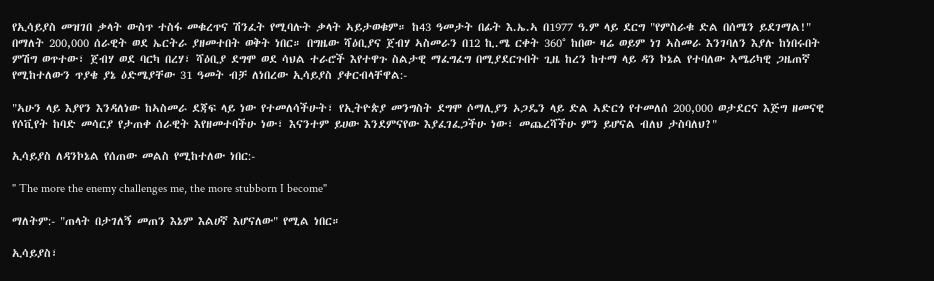የኢሳይያስ መዝገበ ቃላት ውስጥ ተስፋ መቁረጥና ሽንፈት የሚባሉት ቃላት ኣይታወቁም። ከ43 ዓመታት በፊት እ.ኤ.ኣ በ1977 ዓ.ም ላይ ደርግ "የምስራቁ ድል በሰሜን ይደገማል!" በማለት 200,000 ሰራዊት ወደ ኤርትራ ያዘመተበት ወቅት ነበር። በግዜው ሻዕቢያና ጀብሃ ኣስመራን በ12 ኪ.ሜ ርቀት 360° ከበው ዛሬ ወይም ነገ ኣስመራ እንገባለን እያሉ ከነበሩበት ምሽግ ወጥተው፣ ጀብሃ ወደ ባርካ በረሃ፣ ሻዕቢያ ደግሞ ወደ ሳህል ተራሮች እየተዋጉ ስልታዊ ማፈግፈግ በሚያደርጉበት ጊዜ ከረን ከተማ ላይ ዳን ኮኔል የተባለው ኣሜሪካዊ ጋዜጠኛ የሚከተለውን ጥያቄ ያኔ ዕድሜያቸው 31 ዓመት ብቻ ለነበረው ኢሳይያስ ያቀርብላቸዋል:-

"ኣሁን ላይ እያየን እንዳለነው ከኣስመራ ደጃፍ ላይ ነው የተመለሳችሁት፣ የኢትዮጵያ መንግስት ደግሞ ሶማሊያን ኦጋዴን ላይ ድል ኣድርጎ የተመለሰ 200,000 ወታደርና እጅግ ዘመናዊ የሶቪየት ከባድ መሳርያ የታጠቀ ሰራዊት እየዘመተባችሁ ነው፣ እናንተም ይሀው እንደምናየው እያፈገፈጋችሁ ነው፣ መጨረሻችሁ ምን ይሆናል ብለህ ታስባለህ?"

ኢሳይያስ ለዳንኮኔል የሰጠው መልስ የሚከተለው ነበር:-

" The more the enemy challenges me, the more stubborn I become"

ማለትም:- "ጠላት በታገለኝ መጠን እኔም እልሀኛ እሆናለው" የሚል ነበር።

ኢሳይያስ፣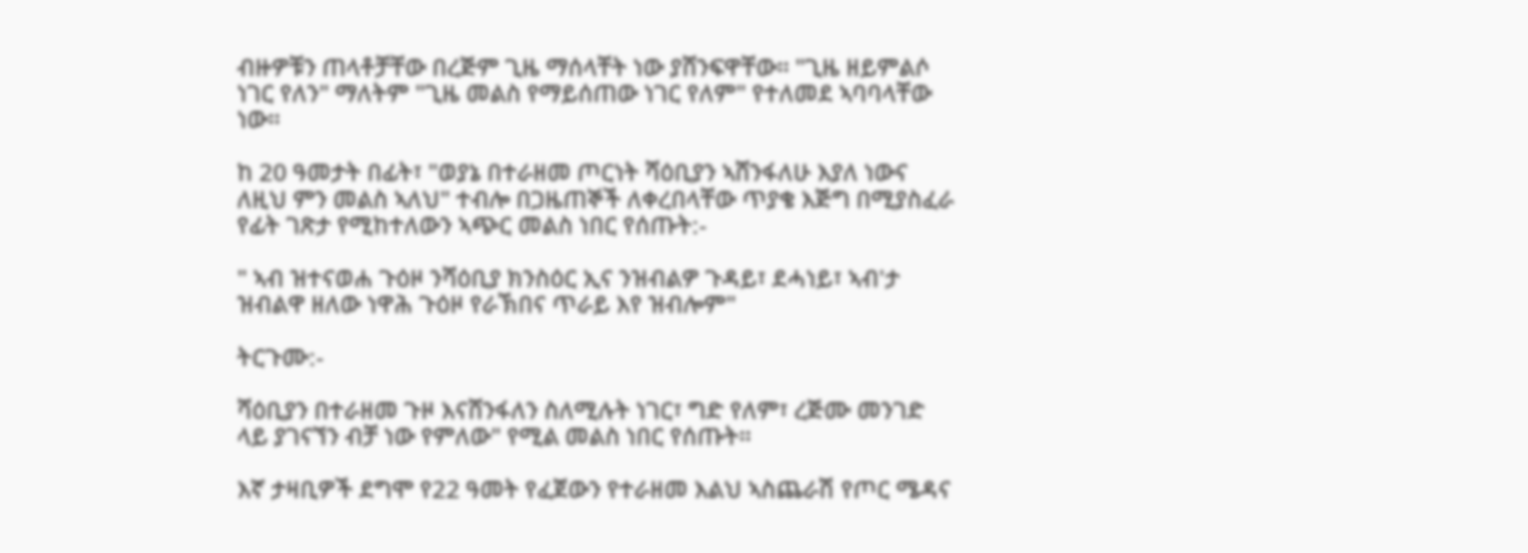ብዙዎቹን ጠላቶቻቸው በረጅም ጊዜ ማሰላቸት ነው ያሸንፍዋቸው። "ጊዜ ዘይምልሶ ነገር የለን" ማለትም "ጊዜ መልስ የማይሰጠው ነገር የለም" የተለመደ ኣባባላቸው ነው።

ከ 20 ዓመታት በፊት፣ "ወያኔ በተራዘመ ጦርነት ሻዕቢያን ኣሸንፋለሁ እያለ ነውና ለዚህ ምን መልስ ኣለህ" ተብሎ በጋዜጠኞች ለቀረበላቸው ጥያቄ እጅግ በሚያስፈራ የፊት ገጽታ የሚከተለውን ኣጭር መልስ ነበር የሰጡት:-

" ኣብ ዝተናወሐ ጉዕዞ ንሻዕቢያ ክንስዕር ኢና ንዝብልዎ ጉዳይ፣ ደሓነይ፣ ኣብ'ታ ዝብልዋ ዘለው ነዋሕ ጉዕዞ የራኽበና ጥራይ እየ ዝብሎም"

ትርጉሙ:-

ሻዕቢያን በተራዘመ ጉዞ እናሸንፋለን ስለሚሉት ነገር፣ ግድ የለም፣ ረጅሙ መንገድ ላይ ያገናኘን ብቻ ነው የምለው" የሚል መልስ ነበር የሰጡት።

እኛ ታዛቢዎች ደግሞ የ22 ዓመት የፈጀውን የተራዘመ እልህ ኣስጨራሽ የጦር ሜዳና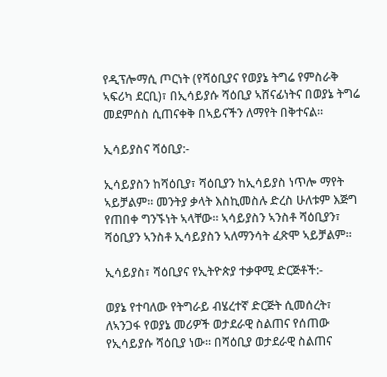የዲፕሎማሲ ጦርነት (የሻዕቢያና የወያኔ ትግሬ የምስራቅ ኣፍሪካ ደርቢ)፣ በኢሳይያሱ ሻዕቢያ ኣሸናፊነትና በወያኔ ትግሬ መደምሰስ ሲጠናቀቅ በኣይናችን ለማየት በቅተናል።

ኢሳይያስና ሻዕቢያ:-

ኢሳይያስን ከሻዕቢያ፣ ሻዕቢያን ከኢሳይያስ ነጥሎ ማየት ኣይቻልም። መንትያ ቃላት እስኪመስሉ ድረስ ሁለቱም እጅግ የጠበቀ ግንኙነት ኣላቸው። ኣሳይያስን ኣንስቶ ሻዕቢያን፣ ሻዕቢያን ኣንስቶ ኢሳይያስን ኣለማንሳት ፈጽሞ ኣይቻልም።

ኢሳይያስ፣ ሻዕቢያና የኢትዮጵያ ተቃዋሚ ድርጅቶች:-

ወያኔ የተባለው የትግራይ ብሄረተኛ ድርጅት ሲመሰረት፣ ለኣንጋፋ የወያኔ መሪዎች ወታደራዊ ስልጠና የሰጠው የኢሳይያሱ ሻዕቢያ ነው። በሻዕቢያ ወታደራዊ ስልጠና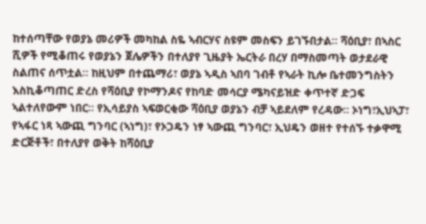ከተሰጣቸው የወያኔ መሪዎች መካከል ስዬ ኣብርሃና ስዩም መስፍን ይገኙበታል። ሻዕቢያ፣ በኣስር ሺዎች የሚቆጠሩ የወያኔን ጀሌዎችን በተለያየ ጊዜያት ኤርትራ በረሃ በማስመጣት ወታደራዊ ስልጠና ሰጥቷል። ከዚህም በተጨማሪ፣ ወያኔ ኣዲስ ኣበባ ገብቶ የኣራት ኪሎ ቤተመንግስትን እስኪቆጣጠር ድረስ የሻዕቢያ የኮማንዶና የከባድ መሳርያ ሜካናይዝድ ቀጥተኛ ድጋፍ ኣልተለየውም ነበር። የኢሳይያስ ኣፍወርቂው ሻዕቢያ ወያኔን ብቻ ኣይደለም የረዳው። ኦነግ፣ኢህኣፓ፣ የኣፋር ነጻ ኣውጪ ግንባር (ኣነግ)፣ የኦጋዴን ነፃ ኣውጪ ግንባር፣ ኢህዴን ወዘተ የተሰኙ ተቃዋሚ ድርጅቶች፣ በተለያየ ወቅት ከሻዕቢያ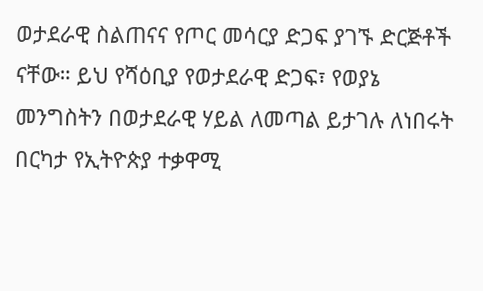ወታደራዊ ስልጠናና የጦር መሳርያ ድጋፍ ያገኙ ድርጅቶች ናቸው። ይህ የሻዕቢያ የወታደራዊ ድጋፍ፣ የወያኔ መንግስትን በወታደራዊ ሃይል ለመጣል ይታገሉ ለነበሩት በርካታ የኢትዮጵያ ተቃዋሚ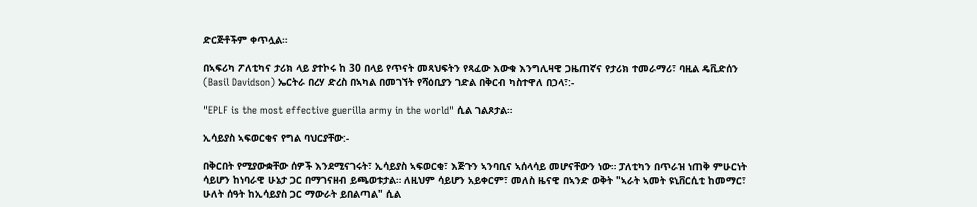ድርጅቶችም ቀጥሏል።

በኣፍሪካ ፖለቲካና ታሪክ ላይ ያተኮሩ ከ 30 በላይ የጥናት መጻህፍትን የጻፈው እውቁ እንግሊዛዊ ጋዜጠኛና የታሪክ ተመራማሪ፣ ባዚል ዴቪድሰን (Basil Davidson) ኤርትራ በረሃ ድረስ በኣካል በመገኘት የሻዕቢያን ገድል በቅርብ ካስተዋለ በኃላ፣:-

"EPLF is the most effective guerilla army in the world" ሲል ገልጾታል።

ኢሳይያስ ኣፍወርቂና የግል ባህርያቸው:-

በቅርበት የሚያውቋቸው ሰዎች እንደሚናገሩት፣ ኢሳይያስ ኣፍወርቂ፣ እጅጉን ኣንባቢና ኣሰላሳይ መሆናቸውን ነው። ፓለቲካን በጥራዝ ነጠቅ ምሁርነት ሳይሆን ከነባራዊ ሁኔታ ጋር በማገናዘብ ይጫወቱታል። ለዚህም ሳይሆን አይቀርም፣ መለስ ዜናዊ በኣንድ ወቅት "ኣራት ኣመት ዩኒቨርሲቲ ከመማር፣ ሁለት ሰዓት ከኢሳይያስ ጋር ማውራት ይበልጣል" ሲል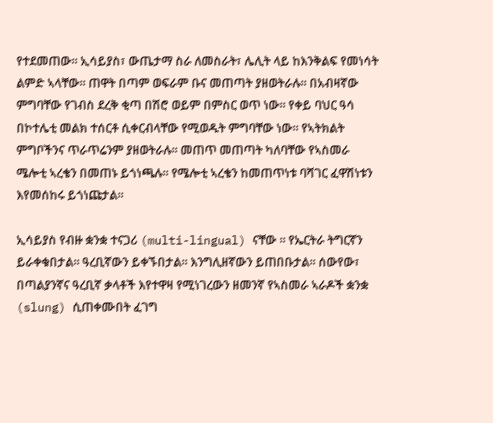የተደመጠው። ኢሳይያስ፣ ውጤታማ ስራ ለመስራት፣ ሌሊት ላይ ከእንቅልፍ የመነሳት ልምድ ኣላቸው። ጠዋት በጣም ወፍራም ቡና መጠጣት ያዘወትራሉ። በአብዛኛው ምግባቸው የገብስ ደረቅ ቂጣ በሽሮ ወይም በምስር ወጥ ነው። የቀይ ባህር ዓሳ በኮተሌቲ መልክ ተሰርቶ ሲቀርብላቸው የሚወዱት ምግባቸው ነው። የኣትክልት ምግቦችንና ጥራጥሬንም ያዘወትራሉ። መጠጥ መጠጣት ካለባቸው የኣስመራ ሜሎቲ ኣረቄን በመጠኑ ይጎነጫሉ። የሜሎቲ ኣረቄን ከመጠጥነቱ ባሻገር ፈዋሽነቱን እየመሰከሩ ይጎነጩታል።

ኢሳይያስ የብዙ ቋንቋ ተናጋሪ (multi-lingual) ናቸው ። የኤርትራ ትግርኛን ይራቀቁበታል። ዓረቢኛውን ይቀኙበታል። እንግሊዘኛውን ይጠበቡታል። ሰውየው፣ በጣልያንኛና ዓረቢኛ ቃላቶች እየተዋዛ የሚነገረውን ዘመንኛ የኣስመራ ኣራዶች ቋንቋ (slung) ሲጠቀሙበት ፈገግ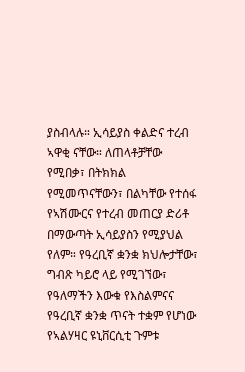ያስብላሉ። ኢሳይያስ ቀልድና ተረብ ኣዋቂ ናቸው። ለጠላቶቻቸው የሚበቃ፣ በትክክል የሚመጥናቸውን፣ በልካቸው የተሰፋ የኣሽሙርና የተረብ መጠርያ ድሪቶ በማውጣት ኢሳይያስን የሚያህል የለም። የዓረቢኛ ቋንቋ ክህሎታቸው፣ ግብጽ ካይሮ ላይ የሚገኘው፣ የዓለማችን እውቁ የእስልምናና የዓረቢኛ ቋንቋ ጥናት ተቋም የሆነው የኣልሃዛር ዩኒቨርሲቲ ጉምቱ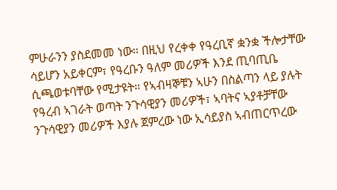ምሁራንን ያስደመመ ነው። በዚህ የረቀቀ የዓረቢኛ ቋንቋ ችሎታቸው ሳይሆን አይቀርም፣ የዓረቡን ዓለም መሪዎች እንደ ጢባጢቤ ሲጫወቱባቸው የሚታዩት። የኣብዛኞቹን ኣሁን በስልጣን ላይ ያሉት የዓረብ ኣገራት ወጣት ንጉሳዊያን መሪዎች፣ ኣባትና ኣያቶቻቸው ንጉሳዊያን መሪዎች እያሉ ጀምረው ነው ኢሳይያስ ኣብጠርጥረው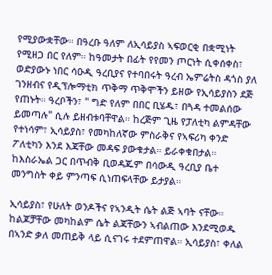የሚያውቋቸው። በዓረቡ ዓለም ለኢሳይያስ ኣፍወርቂ በቋሚነት የሚዘጋ በር የለም። ከዓመታት በፊት የየመን ጦርነት ሲቀሰቀስ፣ ወድያውኑ ነበር ሳዑዲ ዓረቢያና የተባበሩት ዓረብ ኤምሬትስ ዳጎስ ያለ ገንዘብና የዲፕሎማቲክ ጥቅማ ጥቅሞችን ይዘው የኢሳይያስን ደጅ የጠኑት። ዓረቦችን፣ " ግድ የለም በበር ቢሄዱ፣ በጓዳ ተመልሰው ይመጣሉ" ሲሉ ይዘብቱባቸዋል። ከረጅም ጊዜ የፓለቲካ ልምዳቸው የተነሳም፣ ኢሳይያስ፣ የመካከለኛው ምስራቅና የኣፍሪካ ቀንድ ፖለቲካን እንደ እጃቸው መዳፍ ያውቁታል። ይራቀቁበታል። ከእስራኤል ጋር በጥብቅ ቢወዳጁም በሳውዲ ዓረቢያ ቤተ መንግስት ቀይ ምንጣፍ ሲነጠፍላቸው ይታያል።

ኢሳይያስ፣ የሁለት ወንዶችና የኣንዲት ሴት ልጅ ኣባት ናቸው። ከልጆቻቸው መካከልም ሴት ልጃቸውን ኣብልጠው እንደሚወዱ በኣንድ ቃለ መጠይቅ ላይ ሲናገሩ ተደምጠዋል። ኢሳይያስ፣ ቀለል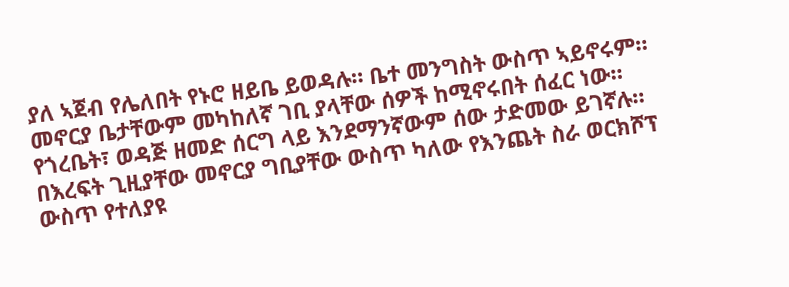ያለ ኣጀብ የሌለበት የኑሮ ዘይቤ ይወዳሉ። ቤተ መንግስት ውስጥ ኣይኖሩም። መኖርያ ቤታቸውም መካከለኛ ገቢ ያላቸው ሰዎች ከሚኖሩበት ሰፈር ነው። የጎረቤት፣ ወዳጅ ዘመድ ሰርግ ላይ እንደማንኛውም ሰው ታድመው ይገኛሉ። በእረፍት ጊዚያቸው መኖርያ ግቢያቸው ውስጥ ካለው የእንጨት ስራ ወርክሾፕ ውስጥ የተለያዩ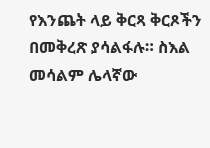የእንጨት ላይ ቅርጻ ቅርጾችን በመቅረጽ ያሳልፋሉ። ስእል መሳልም ሌላኛው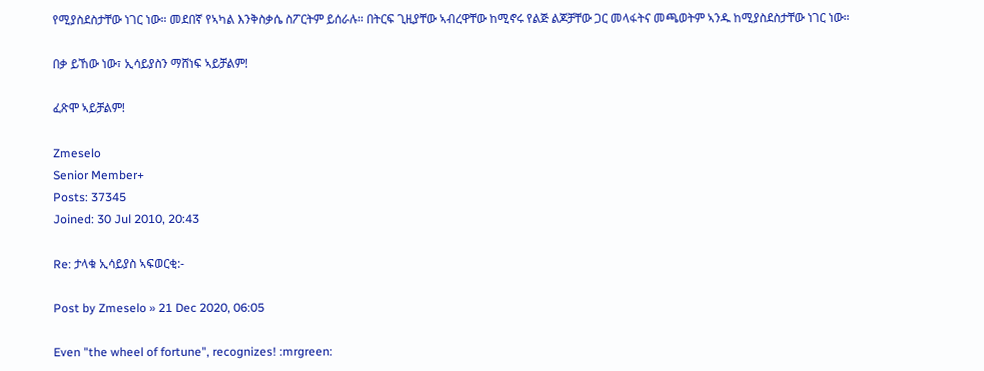የሚያስደስታቸው ነገር ነው። መደበኛ የኣካል እንቅስቃሴ ስፖርትም ይሰራሉ። በትርፍ ጊዚያቸው ኣብረዋቸው ከሚኖሩ የልጅ ልጆቻቸው ጋር መላፋትና መጫወትም ኣንዱ ከሚያስደስታቸው ነገር ነው።

በቃ ይኸው ነው፣ ኢሳይያስን ማሸነፍ ኣይቻልም!

ፈጽሞ ኣይቻልም!

Zmeselo
Senior Member+
Posts: 37345
Joined: 30 Jul 2010, 20:43

Re: ታላቁ ኢሳይያስ ኣፍወርቂ:-

Post by Zmeselo » 21 Dec 2020, 06:05

Even "the wheel of fortune", recognizes! :mrgreen: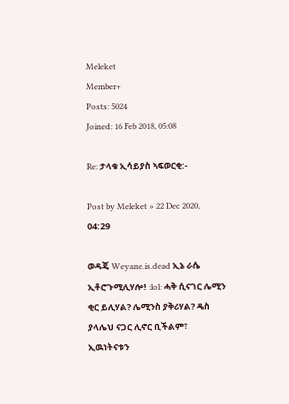Meleket
Member+
Posts: 5024
Joined: 16 Feb 2018, 05:08

Re: ታላቁ ኢሳይያስ ኣፍወርቂ:-

Post by Meleket » 22 Dec 2020, 04:29

ወዳጄ Weyane.is.dead ኢኔ ራሴ ኢቶሮጉሚሊሃሎ! :lol: ሓቅ ሲናገር ሌሚን ቂር ይሊሃል? ሌሚንስ ያቅሪሃል? ዴስ ያላሌህ ናጋር ሊኖር ቢችልም፣ ኢዉነትናቱን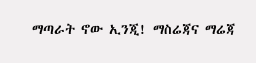ማጣራት ኖው ኢንጂ! ማስሬጃና ማሬጃ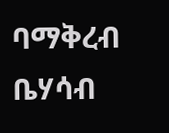ባማቅረብ ቤሃሳብ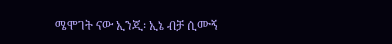ሜሞገት ናው ኢንጂ፡ ኢኔ ብቻ ሲሙኝ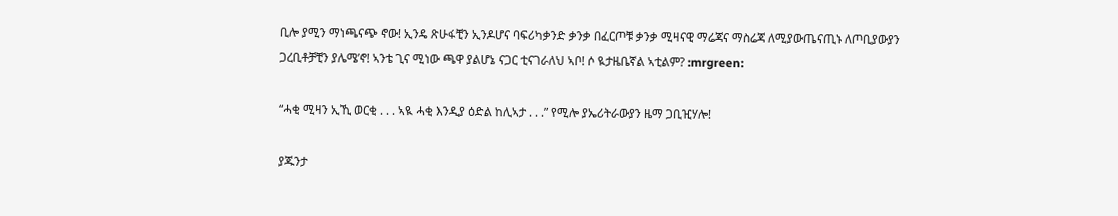ቢሎ ያሚን ማነጫናጭ ኖው! ኢንዴ ጽሁፋቺን ኢንዶሆና ባፍሪካቃንድ ቃንቃ በፈርጦቹ ቃንቃ ሚዛናዊ ማሬጃና ማስሬጃ ለሚያውጤናጢኑ ለጦቢያውያን ጋረቢቶቻቺን ያሌሜ’ኖ! ኣንቴ ጊና ሚነው ጫዋ ያልሆኔ ናጋር ቲናገራለህ ኣቦ! ሶ ዪታዜቤኛል ኣቲልም? :mrgreen:

“ሓቂ ሚዛን ኢኺ ወርቂ . . . ኣዪ ሓቂ እንዲያ ዕድል ከሊኣታ . . .” የሚሎ ያኤሪትራውያን ዜማ ጋቢዢሃሎ!

ያጁንታ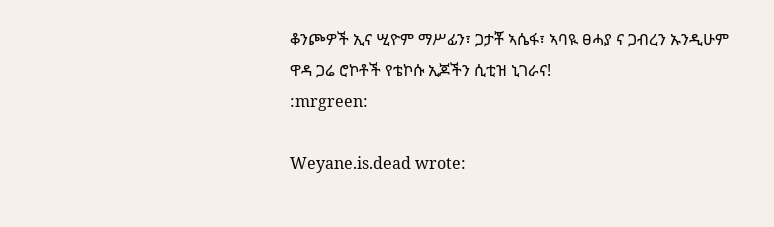ቆንጮዎች ኢና ሢዮም ማሥፊን፣ ጋታቾ ኣሴፋ፣ ኣባዪ ፀሓያ ና ጋብረን ኡንዲሁም ዋዳ ጋሬ ሮኮቶች የቴኮሱ ኢጆችን ሲቲዝ ኒገራና!
:mrgreen:

Weyane.is.dead wrote: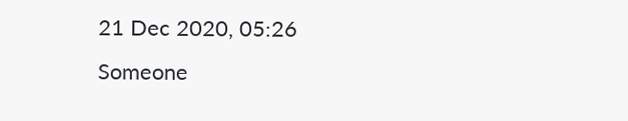21 Dec 2020, 05:26
Someone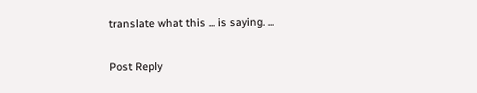translate what this ... is saying. ...

Post Reply